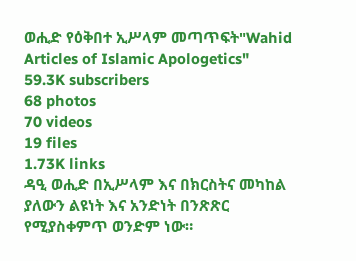ወሒድ የዕቅበተ ኢሥላም መጣጥፍት"Wahid Articles of Islamic Apologetics"
59.3K subscribers
68 photos
70 videos
19 files
1.73K links
ዳዒ ወሒድ በኢሥላም እና በክርስትና መካከል ያለውን ልዩነት እና አንድነት በንጽጽር የሚያስቀምጥ ወንድም ነው።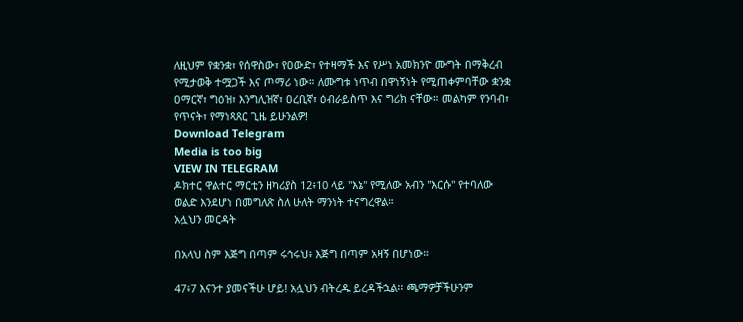ለዚህም የቋንቋ፣ የሰዋስው፣ የዐውድ፣ የተዛማች እና የሥነ አመክንዮ ሙግት በማቅረብ የሚታወቅ ተሟጋች እና ጦማሪ ነው። ለሙግቱ ነጥብ በዋነኝነት የሚጠቀምባቸው ቋንቋ ዐማርኛ፣ ግዕዝ፣ እንግሊዝኛ፣ ዐረቢኛ፣ ዕብራይስጥ እና ግሪክ ናቸው። መልካም የንባብ፣ የጥናት፣ የማነጻጸር ጊዜ ይሁንልዎ!
Download Telegram
Media is too big
VIEW IN TELEGRAM
ዶክተር ዋልተር ማርቲን ዘካሪያስ 12፥10 ላይ "እኔ" የሚለው አብን "እርሱ" የተባለው ወልድ እንደሆነ በመግለጽ ስለ ሁለት ማንነት ተናግረዋል።
አሏህን መርዳት

በአላህ ስም እጅግ በጣም ሩኅሩህ፥ እጅግ በጣም አዛኝ በሆነው።

47፥7 እናንተ ያመናችሁ ሆይ! አሏህን ብትረዱ ይረዳችኋል፡፡ ጫማዎቻችሁንም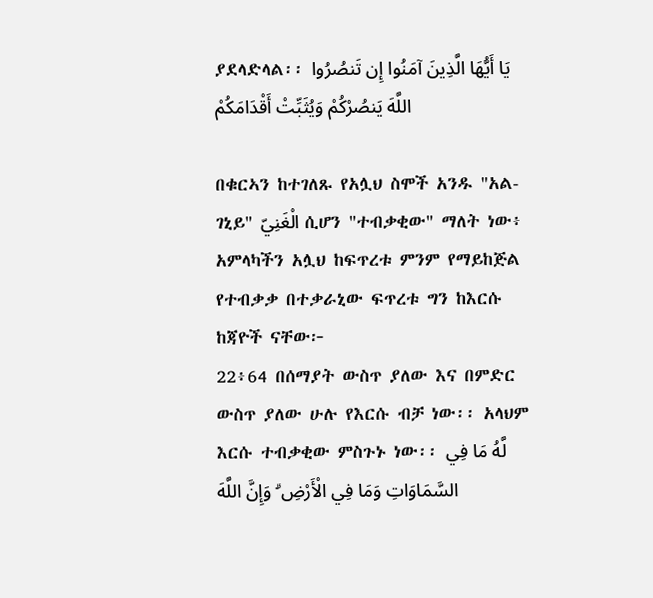ያደላድላል፡፡ يَا أَيُّهَا الَّذِينَ آمَنُوا إِن تَنصُرُوا اللَّهَ يَنصُرْكُمْ وَيُثَبِّتْ أَقْدَامَكُمْ

በቁርኣን ከተገለጹ የአሏህ ስሞች አንዱ "አል-ገኒይ" الْغَنِيّ ሲሆን "ተብቃቂው" ማለት ነው፥ አምላካችን አሏህ ከፍጥረቱ ምንም የማይከጅል የተብቃቃ በተቃራኒው ፍጥረቱ ግን ከእርሱ ከጃዮች ናቸው፦
22፥64 በሰማያት ውስጥ ያለው እና በምድር ውስጥ ያለው ሁሉ የእርሱ ብቻ ነው፡፡ አላህም እርሱ ተብቃቂው ምስጉኑ ነው፡፡ لَّهُ مَا فِي السَّمَاوَاتِ وَمَا فِي الْأَرْضِ ۗ وَإِنَّ اللَّهَ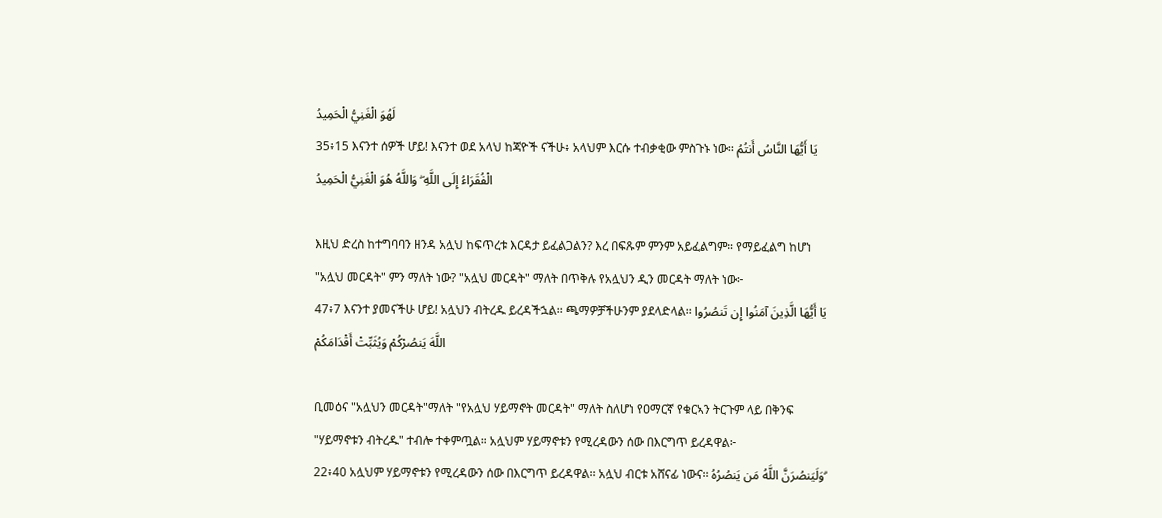لَهُوَ الْغَنِيُّ الْحَمِيدُ
35፥15 እናንተ ሰዎች ሆይ! እናንተ ወደ አላህ ከጃዮች ናችሁ፥ አላህም እርሱ ተብቃቂው ምስጉኑ ነው፡፡ يَا أَيُّهَا النَّاسُ أَنتُمُ الْفُقَرَاءُ إِلَى اللَّهِ ۖ وَاللَّهُ هُوَ الْغَنِيُّ الْحَمِيدُ

እዚህ ድረስ ከተግባባን ዘንዳ አሏህ ከፍጥረቱ እርዳታ ይፈልጋልን? እረ በፍጹም ምንም አይፈልግም። የማይፈልግ ከሆነ "አሏህ መርዳት" ምን ማለት ነው? "አሏህ መርዳት" ማለት በጥቅሉ የአሏህን ዲን መርዳት ማለት ነው፦
47፥7 እናንተ ያመናችሁ ሆይ! አሏህን ብትረዱ ይረዳችኋል፡፡ ጫማዎቻችሁንም ያደላድላል፡፡ يَا أَيُّهَا الَّذِينَ آمَنُوا إِن تَنصُرُوا اللَّهَ يَنصُرْكُمْ وَيُثَبِّتْ أَقْدَامَكُمْ

ቢመዕና "አሏህን መርዳት"ማለት "የአሏህ ሃይማኖት መርዳት" ማለት ስለሆነ የዐማርኛ የቁርኣን ትርጉም ላይ በቅንፍ "ሃይማኖቱን ብትረዱ" ተብሎ ተቀምጧል። አሏህም ሃይማኖቱን የሚረዳውን ሰው በእርግጥ ይረዳዋል፦
22፥40 አሏህም ሃይማኖቱን የሚረዳውን ሰው በእርግጥ ይረዳዋል፡፡ አሏህ ብርቱ አሸናፊ ነውና፡፡ وَلَيَنصُرَنَّ اللَّهُ مَن يَنصُرُهُ ۗ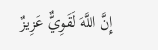إِنَّ اللَّهَ لَقَوِيٌّ عَزِيزٌ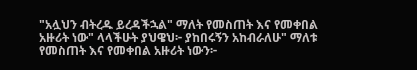"አሏህን ብትረዱ ይረዳችኋል" ማለት የመስጠት እና የመቀበል አዙሪት ነው" ላላችሁት ያህዌህ፦ ያከበሩኝን አከብራለሁ" ማለቱ የመስጠት እና የመቀበል አዙሪት ነውን፦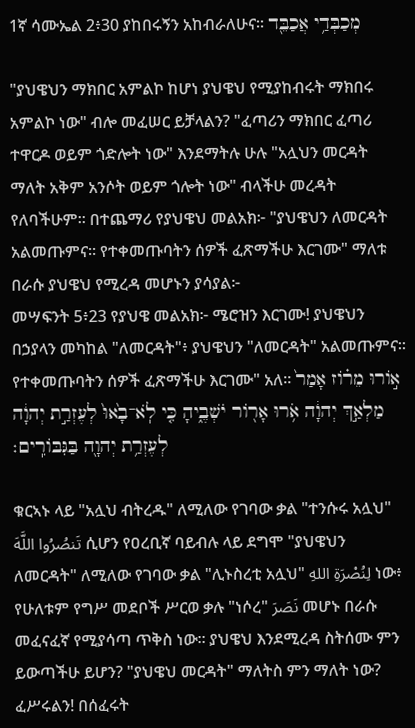1ኛ ሳሙኤል 2፥30 ያከበሩኝን አከብራለሁና። מְכַבְּדַ֥י אֲכַבֵּ֖ד

"ያህዌህን ማክበር አምልኮ ከሆነ ያህዌህ የሚያከብሩት ማክበሩ አምልኮ ነው" ብሎ መፈሠር ይቻላልን? "ፈጣሪን ማክበር ፈጣሪ ተዋርዶ ወይም ጎድሎት ነው" እንደማትሉ ሁሉ "አሏህን መርዳት ማለት አቅም አንሶት ወይም ጎሎት ነው" ብላችሁ መረዳት የለባችሁም። በተጨማሪ የያህዌህ መልአክ፦ "ያህዌህን ለመርዳት አልመጡምና። የተቀመጡባትን ሰዎች ፈጽማችሁ እርገሙ" ማለቱ በራሱ ያህዌህ የሚረዳ መሆኑን ያሳያል፦
መሣፍንት 5፥23 የያህዌ መልአክ፦ ሜሮዝን እርገሙ! ያህዌህን በኃያላን መካከል "ለመርዳት"፥ ያህዌህን "ለመርዳት" አልመጡምና። የተቀመጡባትን ሰዎች ፈጽማችሁ እርገሙ" አለ። אֹ֣ורוּ מֵרֹ֗וז אָמַר֙ מַלְאַ֣ךְ יְהוָ֔ה אֹ֥רוּ אָרֹ֖ור יֹשְׁבֶ֑יהָ כִּ֤י לֹֽא־בָ֙אוּ֙ לְעֶזְרַ֣ת יְהוָ֔ה לְעֶזְרַ֥ת יְהוָ֖ה בַּגִּבֹּורִֽים׃

ቁርኣኑ ላይ "አሏህ ብትረዱ" ለሚለው የገባው ቃል "ተንሱሩ አሏህ" تَنصُرُوا اللَّهَ ሲሆን የዐረቢኛ ባይብሉ ላይ ደግሞ "ያህዌህን ለመርዳት" ለሚለው የገባው ቃል "ሊኑስረቲ አሏህ" لِنُصْرَةِ اللهِ ነው፥ የሁለቱም የግሥ መደቦች ሥርወ ቃሉ "ነሶረ" نَصَرَ መሆኑ በራሱ መፈናፈኛ የሚያሳጣ ጥቅስ ነው። ያህዌህ እንደሚረዳ ስትሰሙ ምን ይውጣችሁ ይሆን? "ያህዌህ መርዳት" ማለትስ ምን ማለት ነው? ፈሥሩልን! በሰፈሩት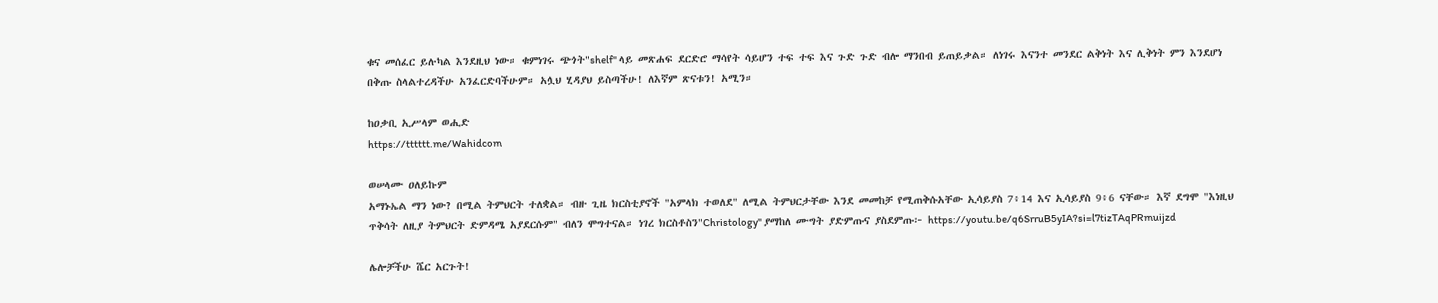ቁና መሰፈር ይሉካል እንደዚህ ነው። ቁምነገሩ ጭጎት"shelf" ላይ መጽሐፍ ደርድሮ ማሳየት ሳይሆን ተፍ ተፍ እና ጉድ ጉድ ብሎ ማንበብ ይጠይቃል። ለነገሩ እናንተ መንደር ልቅነት እና ሊቅነት ምን እንደሆነ በቅጡ ስላልተረዳችሁ አንፈርድባችሁም። አሏህ ሂዳያህ ይስጣችሁ! ለእኛም ጽናቱን! አሚን።

ከዐቃቢ ኢሥላም ወሒድ
https://tttttt.me/Wahidcom

ወሠላሙ ዐለይኩም
አማኑኤል ማን ነው? በሚል ትምህርት ተለቋል። ብዙ ጊዜ ክርስቲያኖች "አምላክ ተወለደ" ለሚል ትምህርታቸው እንደ መመከቻ የሚጠቅሱአቸው ኢሳይያስ 7፥14 እና ኢሳይያስ 9፥6 ናቸው። እኛ ደግሞ "እነዚህ ጥቅሳት ለዚያ ትምህርት ድምዳሜ አያደርሱም" ብለን ሞግተናል። ነገረ ክርስቶስን"Christology" ያማከለ ሙግት ያድምጡና ያስደምጡ፦ https://youtu.be/q6SrruB5yIA?si=l7tizTAqPRmuijzd

ሌሎቻችሁ ሼር አርጉት!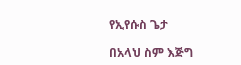የኢየሱስ ጌታ

በአላህ ስም እጅግ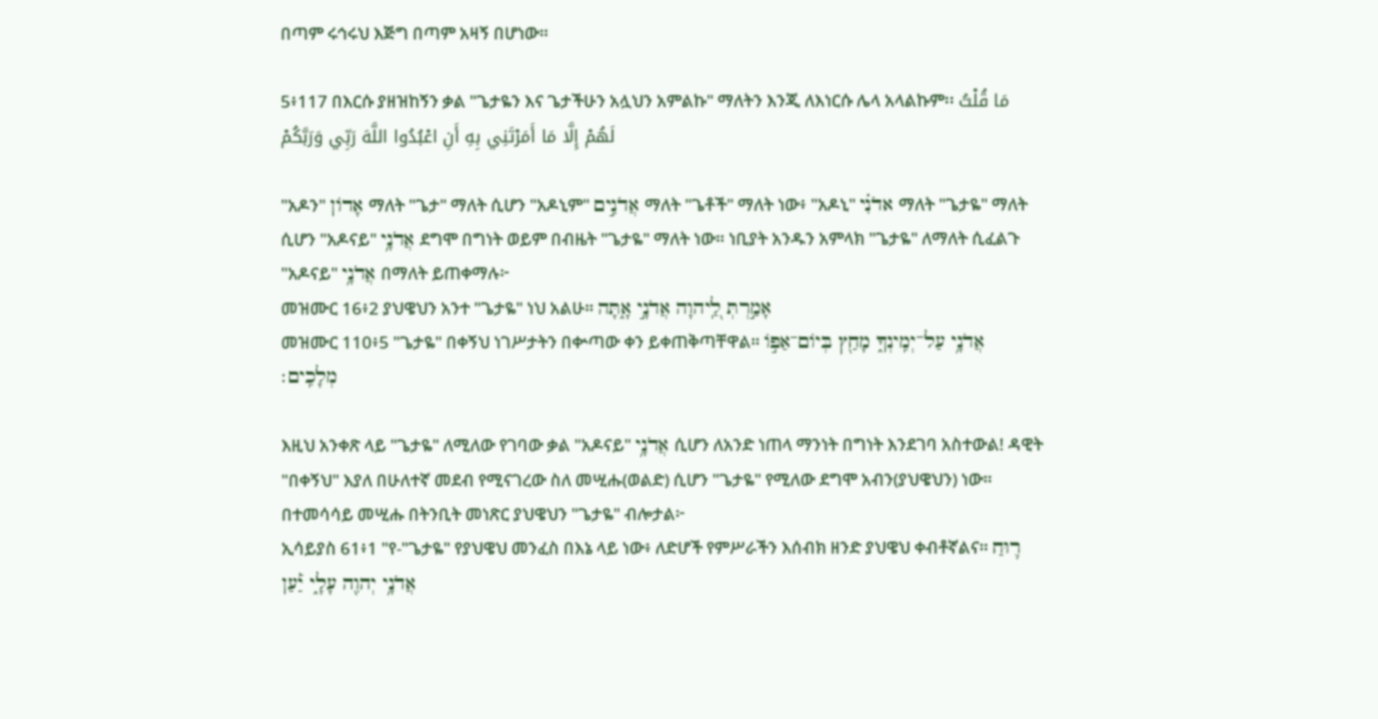በጣም ሩኅሩህ እጅግ በጣም አዛኝ በሆነው።

5፥117 በእርሱ ያዘዝከኝን ቃል "ጌታዬን እና ጌታችሁን አሏህን አምልኩ" ማለትን እንጂ ለእነርሱ ሌላ አላልኩም፡፡ مَا قُلْتُ لَهُمْ إِلَّا مَا أَمَرْتَنِي بِهِ أَنِ اعْبُدُوا اللَّهَ رَبِّي وَرَبَّكُمْ

"አዶን" אָדוֹן ማለት "ጌታ" ማለት ሲሆን "አዶኒም" אֲדֹנִ֣ים ማለት "ጌቶች" ማለት ነው፥ "አዶኒ" אדֹנִ֗י ማለት "ጌታዬ" ማለት ሲሆን "አዶናይ" אֲדֹנָ֥י ደግሞ በግነት ወይም በብዜት "ጌታዬ" ማለት ነው። ነቢያት አንዱን አምላክ "ጌታዬ" ለማለት ሲፈልጉ "አዶናይ" אֲדֹנָ֥י በማለት ይጠቀማሉ፦
መዝሙር 16፥2 ያህዌህን አንተ "ጌታዬ" ነህ አልሁ። אָמַ֣רְתְּ לַֽ֭יהוָה אֲדֹנָ֣י אָ֑תָּה
መዝሙር 110፥5 "ጌታዬ" በቀኝህ ነገሥታትን በቍጣው ቀን ይቀጠቅጣቸዋል። אֲדֹנָ֥י עַל־יְמִֽינְךָ֑ מָחַ֖ץ בְּיֹום־אַפֹּ֣ו מְלָכִֽים׃

እዚህ አንቀጽ ላይ "ጌታዬ" ለሚለው የገባው ቃል "አዶናይ" אֲדֹנָ֥י ሲሆን ለአንድ ነጠላ ማንነት በግነት እንደገባ አስተውል! ዳዊት "በቀኝህ" እያለ በሁለተኛ መደብ የሚናገረው ስለ መሢሑ(ወልድ) ሲሆን "ጌታዬ" የሚለው ደግሞ አብን(ያህዌህን) ነው። በተመሳሳይ መሢሑ በትንቢት መነጽር ያህዌህን "ጌታዬ" ብሎታል፦
ኢሳይያስ 61፥1 "የ-"ጌታዬ" የያህዌህ መንፈስ በእኔ ላይ ነው፥ ለድሆች የምሥራችን እሰብክ ዘንድ ያህዌህ ቀብቶኛልና። ר֛וּחַ אֲדֹנָ֥י יְהוִ֖ה עָלָ֑י יַ֡עַן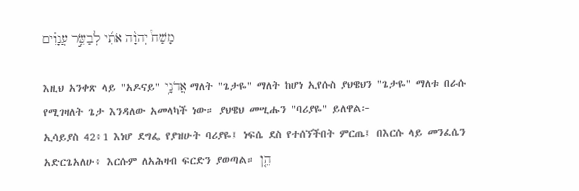מָשַׁח֩ יְהוָ֨ה אֹתִ֜י לְבַשֵּׂ֣ר עֲנָוִ֗ים

እዚህ አንቀጽ ላይ "አዶናይ" אֲדֹנָ֥י ማለት "ጌታዬ" ማለት ከሆነ ኢየሱስ ያህዌህን "ጌታዬ" ማለቱ በራሱ የሚገዛለት ጌታ እንዳለው አመላካች ነው። ያህዌህ መሢሑን "ባሪያዬ" ይለዋል፦
ኢሳይያስ 42፥1 እነሆ ደግፌ የያዝሁት ባሪያዬ፤ ነፍሴ ደስ የተሰኘችበት ምርጤ፤ በእርሱ ላይ መንፈሴን አድርጌአለሁ፥ እርሱም ለአሕዛብ ፍርድን ያወጣል። הֵ֤ן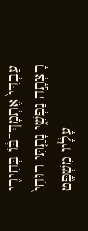עַבְדִּי֙ אֶתְמָךְ־בֹּ֔ו בְּחִירִ֖י רָצְתָ֣ה נַפְשִׁ֑י נָתַ֤תִּי רוּחִי֙ עָלָ֔יו מִשְׁפָּ֖ט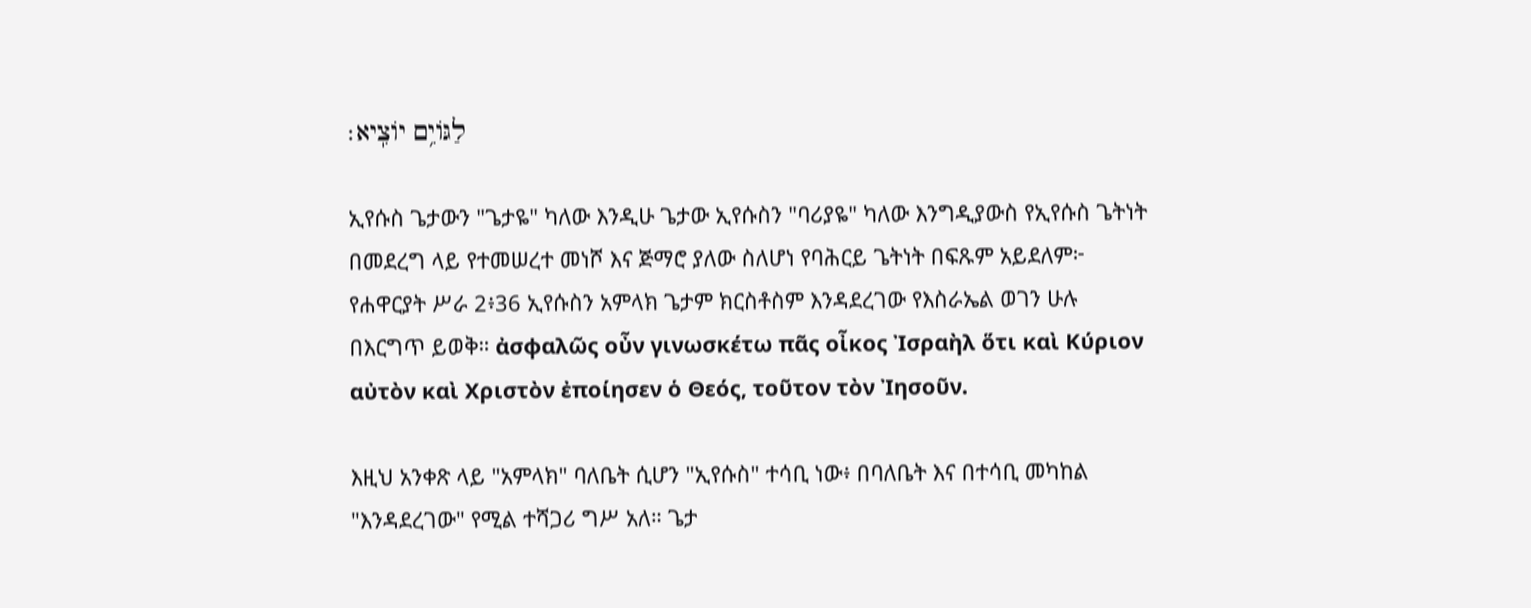לַגֹּויִ֥ם יֹוצִֽיא׃

ኢየሱስ ጌታውን "ጌታዬ" ካለው እንዲሁ ጌታው ኢየሱስን "ባሪያዬ" ካለው እንግዲያውስ የኢየሱስ ጌትነት በመደረግ ላይ የተመሠረተ መነሾ እና ጅማሮ ያለው ስለሆነ የባሕርይ ጌትነት በፍጹም አይደለም፦
የሐዋርያት ሥራ 2፥36 ኢየሱስን አምላክ ጌታም ክርስቶስም እንዳደረገው የእስራኤል ወገን ሁሉ በእርግጥ ይወቅ። ἀσφαλῶς οὖν γινωσκέτω πᾶς οἶκος Ἰσραὴλ ὅτι καὶ Κύριον αὐτὸν καὶ Χριστὸν ἐποίησεν ὁ Θεός, τοῦτον τὸν Ἰησοῦν.

እዚህ አንቀጽ ላይ "አምላክ" ባለቤት ሲሆን "ኢየሱስ" ተሳቢ ነው፥ በባለቤት እና በተሳቢ መካከል "እንዳደረገው" የሚል ተሻጋሪ ግሥ አለ። ጌታ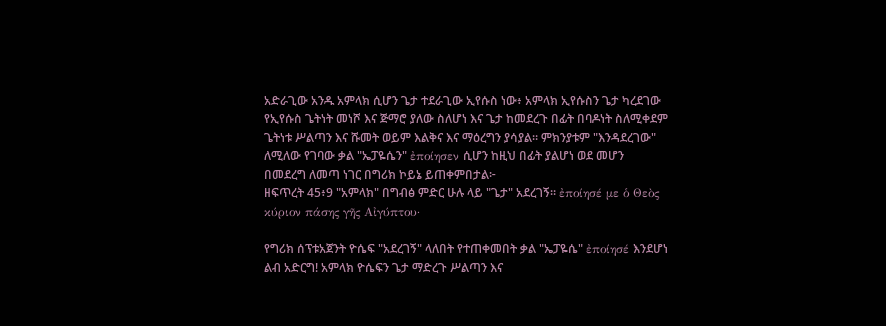አድራጊው አንዱ አምላክ ሲሆን ጌታ ተደራጊው ኢየሱስ ነው፥ አምላክ ኢየሱስን ጌታ ካረደገው የኢየሱስ ጌትነት መነሾ እና ጅማሮ ያለው ስለሆነ እና ጌታ ከመደረጉ በፊት በባዶነት ስለሚቀደም ጌትነቱ ሥልጣን እና ሹመት ወይም እልቅና እና ማዕረግን ያሳያል። ምክንያቱም "እንዳደረገው" ለሚለው የገባው ቃል "ኤፓዬሴን" ἐποίησεν ሲሆን ከዚህ በፊት ያልሆነ ወደ መሆን በመደረግ ለመጣ ነገር በግሪክ ኮይኔ ይጠቀምበታል፦
ዘፍጥረት 45፥9 "አምላክ" በግብፅ ምድር ሁሉ ላይ "ጌታ" አደረገኝ። ἐποίησέ με ὁ Θεὸς κύριον πάσης γῆς Αἰγύπτου·

የግሪክ ሰፕቱአጀንት ዮሴፍ "አደረገኝ" ላለበት የተጠቀመበት ቃል "ኤፓዬሴ" ἐποίησέ እንደሆነ ልብ አድርግ! አምላክ ዮሴፍን ጌታ ማድረጉ ሥልጣን እና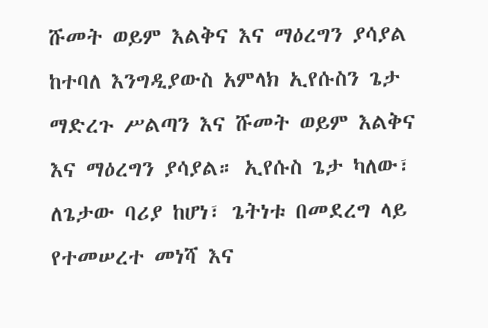ሹመት ወይም እልቅና እና ማዕረግን ያሳያል ከተባለ እንግዲያውስ አምላክ ኢየሱስን ጌታ ማድረጉ ሥልጣን እና ሹመት ወይም እልቅና እና ማዕረግን ያሳያል። ኢየሱስ ጌታ ካለው፣ ለጌታው ባሪያ ከሆነ፣ ጌትነቱ በመደረግ ላይ የተመሠረተ መነሻ እና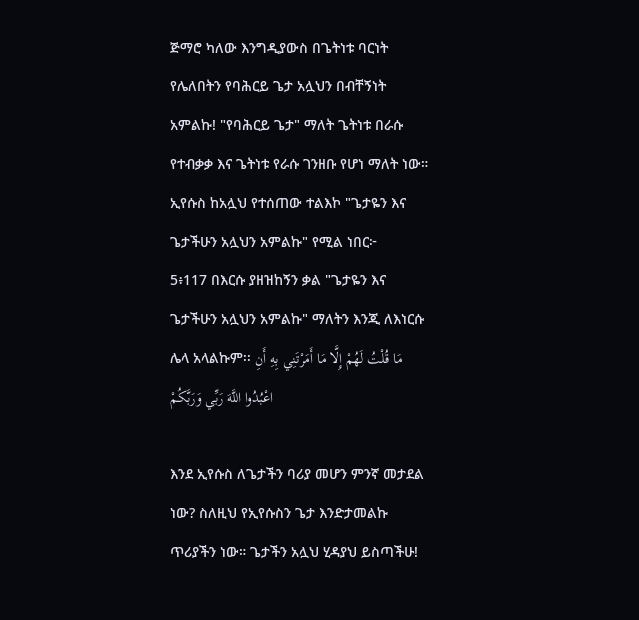ጅማሮ ካለው እንግዲያውስ በጌትነቱ ባርነት የሌለበትን የባሕርይ ጌታ አሏህን በብቸኝነት አምልኩ! "የባሕርይ ጌታ" ማለት ጌትነቱ በራሱ የተብቃቃ እና ጌትነቱ የራሱ ገንዘቡ የሆነ ማለት ነው። ኢየሱስ ከአሏህ የተሰጠው ተልእኮ "ጌታዬን እና ጌታችሁን አሏህን አምልኩ" የሚል ነበር፦
5፥117 በእርሱ ያዘዝከኝን ቃል "ጌታዬን እና ጌታችሁን አሏህን አምልኩ" ማለትን እንጂ ለእነርሱ ሌላ አላልኩም፡፡ مَا قُلْتُ لَهُمْ إِلَّا مَا أَمَرْتَنِي بِهِ أَنِ اعْبُدُوا اللَّهَ رَبِّي وَرَبَّكُمْ

እንደ ኢየሱስ ለጌታችን ባሪያ መሆን ምንኛ መታደል ነው? ስለዚህ የኢየሱስን ጌታ እንድታመልኩ ጥሪያችን ነው። ጌታችን አሏህ ሂዳያህ ይስጣችሁ!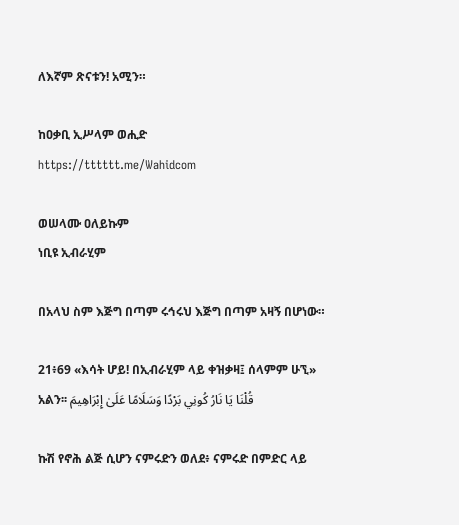ለእኛም ጽናቱን! አሚን።

ከዐቃቢ ኢሥላም ወሒድ
https://tttttt.me/Wahidcom

ወሠላሙ ዐለይኩም
ነቢዩ ኢብራሂም

በአላህ ስም እጅግ በጣም ሩኅሩህ እጅግ በጣም አዛኝ በሆነው።

21፥69 «እሳት ሆይ! በኢብራሂም ላይ ቀዝቃዛ፤ ሰላምም ሁኚ» አልን፡፡ قُلْنَا يَا نَارُ كُونِي بَرْدًا وَسَلَامًا عَلَىٰ إِبْرَاهِيمَ

ኩሽ የኖሕ ልጅ ሲሆን ናምሩድን ወለደ፥ ናምሩድ በምድር ላይ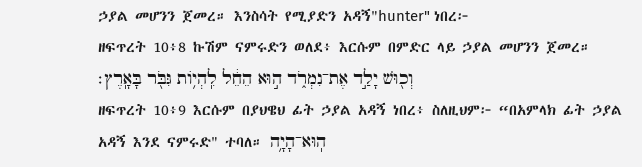ኃያል መሆንን ጀመረ። እንስሳት የሚያድን አዳኝ"hunter" ነበረ፦
ዘፍጥረት 10፥8 ኩሽም ናምሩድን ወለደ፥ እርሱም በምድር ላይ ኃያል መሆንን ጀመረ። וְכ֖וּשׁ יָלַ֣ד אֶת־נִמְרֹ֑ד ה֣וּא הֵחֵ֔ל לִֽהְיֹ֥ות גִּבֹּ֖ר בָּאָֽרֶץ׃
ዘፍጥረት 10፥9 እርሱም በያህዌህ ፊት ኃያል አዳኝ ነበረ፥ ስለዚህም፦ “በአምላክ ፊት ኃያል አዳኝ እንደ ናምሩድ" ተባለ። הֽוּא־הָיָ֥ה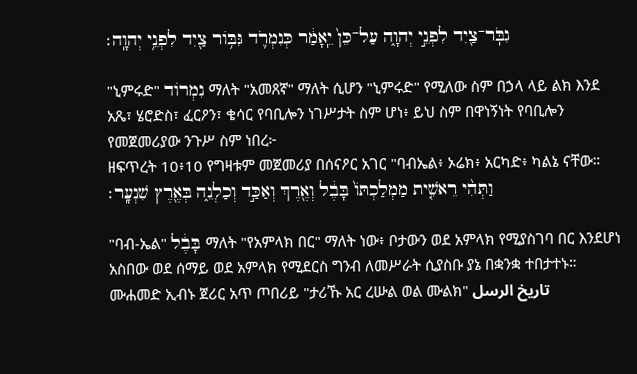גִבֹּֽר־צַ֖יִד לִפְנֵ֣י יְהוָ֑ה עַל־כֵּן֙ יֵֽאָמַ֔ר כְּנִמְרֹ֛ד גִּבֹּ֥ור צַ֖יִד לִפְנֵ֥י יְהוָֽה׃

"ኒምሩድ" נִמְרוֹד ማለት "አመጸኛ" ማለት ሲሆን "ኒምሩድ" የሚለው ስም በኃላ ላይ ልክ እንደ አጼ፣ ሄሮድስ፣ ፈርዖን፣ ቄሳር የባቢሎን ነገሥታት ስም ሆነ፥ ይህ ስም በዋነኝነት የባቢሎን የመጀመሪያው ንጉሥ ስም ነበረ፦
ዘፍጥረት 10፥10 የግዛቱም መጀመሪያ በሰናዖር አገር "ባብኤል፥ ኦሬክ፥ አርካድ፥ ካልኔ ናቸው። וַתְּהִ֨י רֵאשִׁ֤ית מַמְלַכְתֹּו֙ בָּבֶ֔ל וְאֶ֖רֶךְ וְאַכַּ֣ד וְכַלְנֵ֑ה בְּאֶ֖רֶץ שִׁנְעָֽר׃

"ባብ-ኤል" בָּבֶ֔ל ማለት "የአምላክ በር" ማለት ነው፥ ቦታውን ወደ አምላክ የሚያስገባ በር እንደሆነ አስበው ወደ ሰማይ ወደ አምላክ የሚደርስ ግንብ ለመሥራት ሲያስቡ ያኔ በቋንቋ ተበታተኑ። ሙሐመድ ኢብኑ ጀሪር አጥ ጦበሪይ "ታሪኹ አር ረሡል ወል ሙልክ" تاريخ الرسل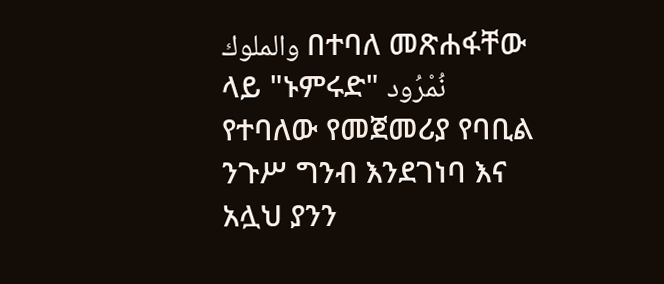والملوك በተባለ መጽሐፋቸው ላይ "ኑምሩድ" نُمْرُود የተባለው የመጀመሪያ የባቢል ንጉሥ ግንብ እንደገነባ እና አሏህ ያንን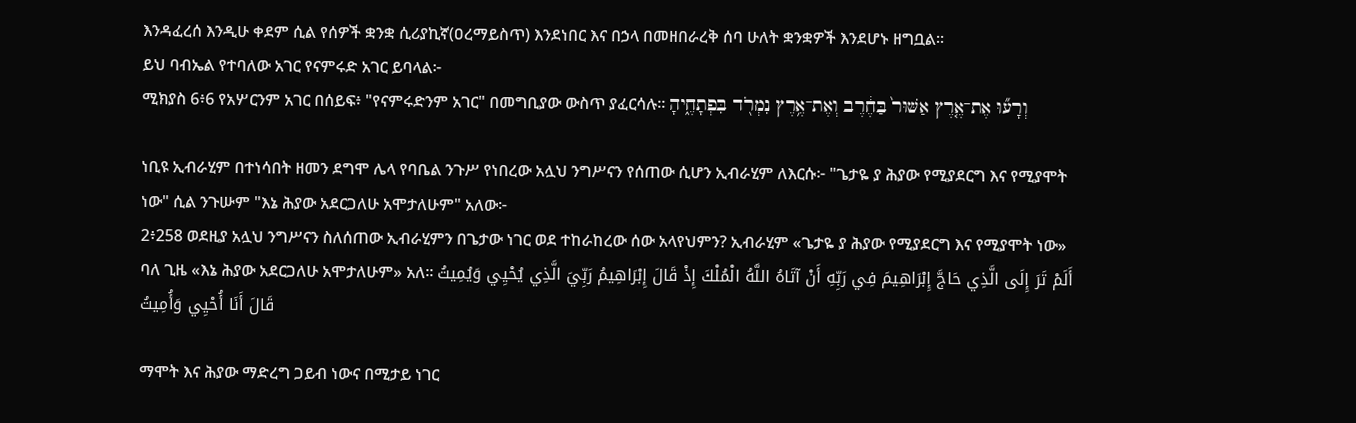እንዳፈረሰ እንዲሁ ቀደም ሲል የሰዎች ቋንቋ ሲሪያኪኛ(ዐረማይስጥ) እንደነበር እና በኃላ በመዘበራረቅ ሰባ ሁለት ቋንቋዎች እንደሆኑ ዘግቧል።
ይህ ባብኤል የተባለው አገር የናምሩድ አገር ይባላል፦
ሚክያስ 6፥6 የአሦርንም አገር በሰይፍ፥ "የናምሩድንም አገር" በመግቢያው ውስጥ ያፈርሳሉ። וְרָע֞וּ אֶת־אֶ֤רֶץ אַשּׁוּר֙ בַּחֶ֔רֶב וְאֶת־אֶ֥רֶץ נִמְרֹ֖ד בִּפְתָחֶ֑יהָ

ነቢዩ ኢብራሂም በተነሳበት ዘመን ደግሞ ሌላ የባቤል ንጉሥ የነበረው አሏህ ንግሥናን የሰጠው ሲሆን ኢብራሂም ለእርሱ፦ "ጌታዬ ያ ሕያው የሚያደርግ እና የሚያሞት ነው" ሲል ንጉሡም "እኔ ሕያው አደርጋለሁ አሞታለሁም" አለው፦
2፥258 ወደዚያ አሏህ ንግሥናን ስለሰጠው ኢብራሂምን በጌታው ነገር ወደ ተከራከረው ሰው አላየህምን? ኢብራሂም «ጌታዬ ያ ሕያው የሚያደርግ እና የሚያሞት ነው» ባለ ጊዜ «እኔ ሕያው አደርጋለሁ አሞታለሁም» አለ፡፡ أَلَمْ تَرَ إِلَى الَّذِي حَاجَّ إِبْرَاهِيمَ فِي رَبِّهِ أَنْ آتَاهُ اللَّهُ الْمُلْكَ إِذْ قَالَ إِبْرَاهِيمُ رَبِّيَ الَّذِي يُحْيِي وَيُمِيتُ قَالَ أَنَا أُحْيِي وَأُمِيتُ

ማሞት እና ሕያው ማድረግ ጋይብ ነውና በሚታይ ነገር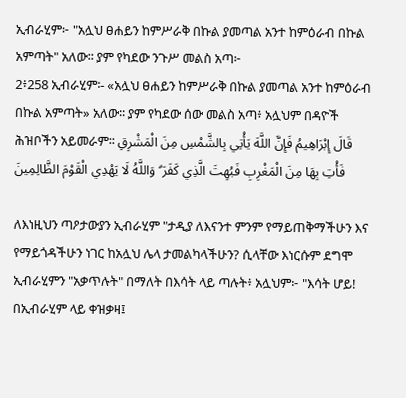ኢብራሂም፦ "አሏህ ፀሐይን ከምሥራቅ በኩል ያመጣል አንተ ከምዕራብ በኩል አምጣት" አለው፡፡ ያም የካደው ንጉሥ መልስ አጣ፦
2፥258 ኢብራሂም፡- «አሏህ ፀሐይን ከምሥራቅ በኩል ያመጣል አንተ ከምዕራብ በኩል አምጣት» አለው፡፡ ያም የካደው ሰው መልስ አጣ፥ አሏህም በዳዮች ሕዝቦችን አይመራም፡፡ قَالَ إِبْرَاهِيمُ فَإِنَّ اللَّهَ يَأْتِي بِالشَّمْسِ مِنَ الْمَشْرِقِ فَأْتِ بِهَا مِنَ الْمَغْرِبِ فَبُهِتَ الَّذِي كَفَرَ ۗ وَاللَّهُ لَا يَهْدِي الْقَوْمَ الظَّالِمِينَ

ለእነዚህን ጣዖታውያን ኢብራሂም "ታዲያ ለእናንተ ምንም የማይጠቅማችሁን እና የማይጎዳችሁን ነገር ከአሏህ ሌላ ታመልካላችሁን? ሲላቸው እነርሱም ደግሞ ኢብራሂምን "አቃጥሉት" በማለት በእሳት ላይ ጣሉት፥ አሏህም፦ "እሳት ሆይ! በኢብራሂም ላይ ቀዝቃዛ፤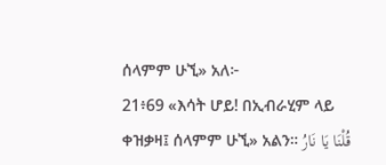ሰላምም ሁኚ» አለ፦
21፥69 «እሳት ሆይ! በኢብራሂም ላይ ቀዝቃዛ፤ ሰላምም ሁኚ» አልን፡፡ قُلْنَا يَا نَارُ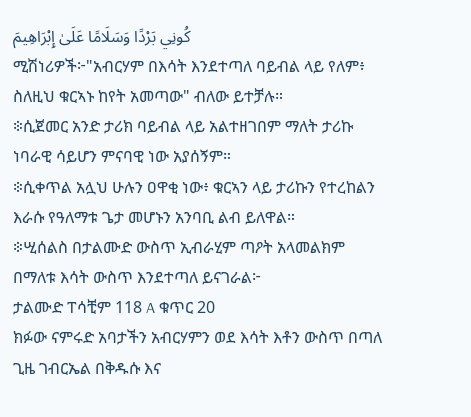كُونِي بَرْدًا وَسَلَامًا عَلَىٰ إِبْرَاهِيمَ
ሚሽነሪዎች፦"አብርሃም በእሳት እንደተጣለ ባይብል ላይ የለም፥ ስለዚህ ቁርኣኑ ከየት አመጣው" ብለው ይተቻሉ።
፨ሲጀመር አንድ ታሪክ ባይብል ላይ አልተዘገበም ማለት ታሪኩ ነባራዊ ሳይሆን ምናባዊ ነው አያሰኝም።
፨ሲቀጥል አሏህ ሁሉን ዐዋቂ ነው፥ ቁርኣን ላይ ታሪኩን የተረከልን እራሱ የዓለማቱ ጌታ መሆኑን አንባቢ ልብ ይለዋል።
፨ሢሰልስ በታልሙድ ውስጥ ኢብራሂም ጣዖት አላመልክም በማለቱ እሳት ውስጥ እንደተጣለ ይናገራል፦
ታልሙድ ፐሳቺም 118 A ቁጥር 20
ክፉው ናምሩድ አባታችን አብርሃምን ወደ እሳት እቶን ውስጥ በጣለ ጊዜ ገብርኤል በቅዱሱ እና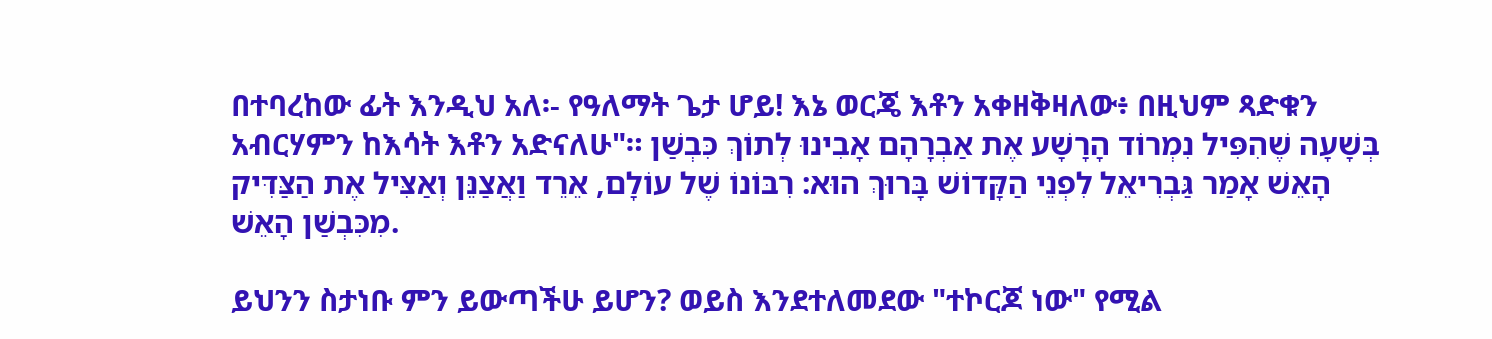በተባረከው ፊት እንዲህ አለ፡- የዓለማት ጌታ ሆይ! እኔ ወርጄ እቶን አቀዘቅዛለው፥ በዚህም ጻድቁን አብርሃምን ከእሳት እቶን አድናለሁ"። בְּשָׁעָה שֶׁהִפִּיל נִמְרוֹד הָרָשָׁע אֶת אַבְרָהָם אָבִינוּ לְתוֹךְ כִּבְשַׁן הָאֵשׁ אָמַר גַּבְרִיאֵל לִפְנֵי הַקָּדוֹשׁ בָּרוּךְ הוּא: רִבּוֹנוֹ שֶׁל עוֹלָם, אֵרֵד וַאֲצַנֵּן וְאַצִּיל אֶת הַצַּדִּיק מִכִּבְשַׁן הָאֵשׁ.

ይህንን ስታነቡ ምን ይውጣችሁ ይሆን? ወይስ እንደተለመደው "ተኮርጆ ነው" የሚል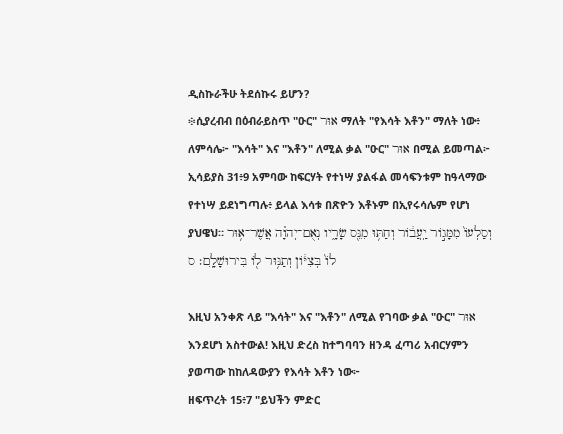ዲስኩራችሁ ትደሰኩሩ ይሆን?
፨ሲያረብብ በዕብራይስጥ "ዑር" אוּר ማለት "የእሳት እቶን" ማለት ነው፥ ለምሳሌ፦ "እሳት" እና "እቶን" ለሚል ቃል "ዑር" אוּר በሚል ይመጣል፦
ኢሳይያስ 31፥9 አምባው ከፍርሃት የተነሣ ያልፋል መሳፍንቱም ከዓላማው የተነሣ ይደነግጣሉ፥ ይላል እሳቱ በጽዮን እቶኑም በኢየሩሳሌም የሆነ ያህዌህ። וְסַלְעֹו֙ מִמָּגֹ֣ור יַֽעֲבֹ֔ור וְחַתּ֥וּ מִנֵּ֖ס שָׂרָ֑יו נְאֻם־יְהוָ֗ה אֲשֶׁר־א֥וּר לֹו֙ בְּצִיֹּ֔ון וְתַנּ֥וּר לֹ֖ו בִּירוּשָׁלִָֽם׃ ס

እዚህ አንቀጽ ላይ "እሳት" እና "እቶን" ለሚል የገባው ቃል "ዑር" אוּר እንደሆነ አስተውል! እዚህ ድረስ ከተግባባን ዘንዳ ፈጣሪ አብርሃምን ያወጣው ከከለዳውያን የእሳት እቶን ነው፦
ዘፍጥረት 15፥7 "ይህችን ምድር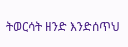ትወርሳት ዘንድ እንድሰጥህ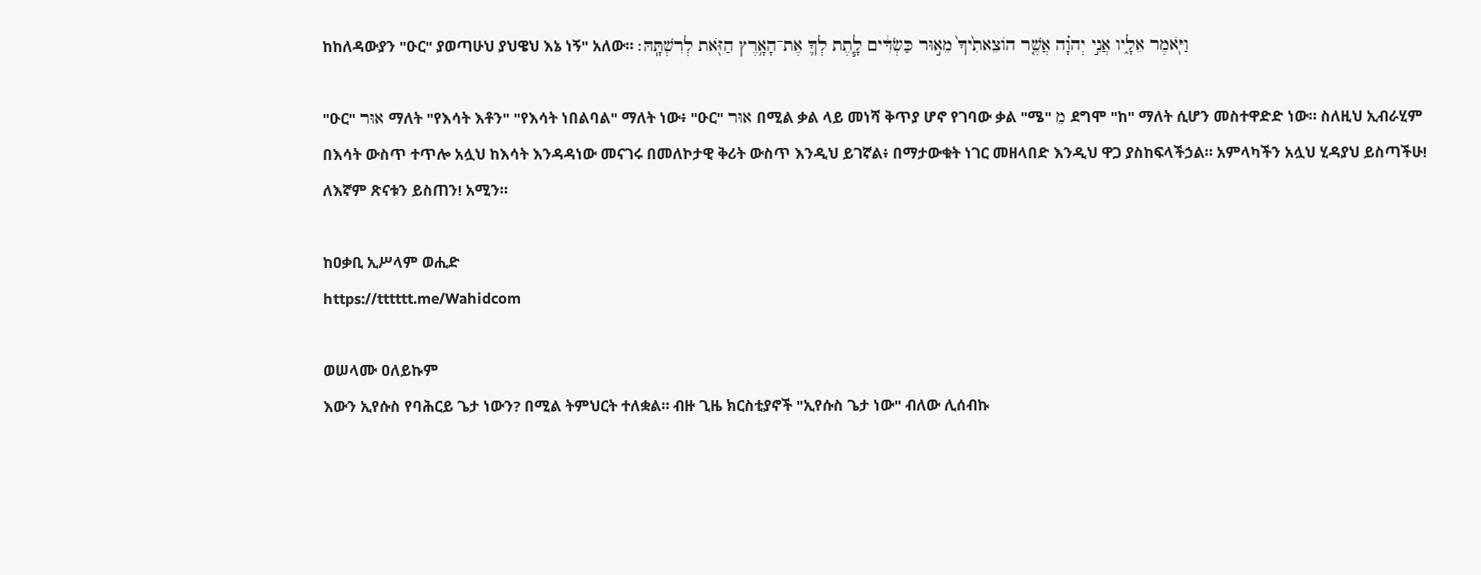ከከለዳውያን "ዑር" ያወጣሁህ ያህዌህ እኔ ነኝ" አለው። וַיֹּ֖אמֶר אֵלָ֑יו אֲנִ֣י יְהוָ֗ה אֲשֶׁ֤ר הֹוצֵאתִ֙יךָ֙ מֵא֣וּר כַּשְׂדִּ֔ים לָ֧תֶת לְךָ֛ אֶת־הָאָ֥רֶץ הַזֹּ֖את לְרִשְׁתָּֽהּ׃

"ዑር" אוּר ማለት "የእሳት እቶን" "የእሳት ነበልባል" ማለት ነው፥ "ዑር" אוּר በሚል ቃል ላይ መነሻ ቅጥያ ሆኖ የገባው ቃል "ሜ" מֵ ደግሞ "ከ" ማለት ሲሆን መስተዋድድ ነው። ስለዚህ ኢብራሂም በእሳት ውስጥ ተጥሎ አሏህ ከእሳት እንዳዳነው መናገሩ በመለኮታዊ ቅሪት ውስጥ እንዲህ ይገኛል፥ በማታውቁት ነገር መዘላበድ እንዲህ ዋጋ ያስከፍላችኃል። አምላካችን አሏህ ሂዳያህ ይስጣችሁ! ለእኛም ጽናቱን ይስጠን! አሚን።

ከዐቃቢ ኢሥላም ወሒድ
https://tttttt.me/Wahidcom

ወሠላሙ ዐለይኩም
እውን ኢየሱስ የባሕርይ ጌታ ነውን? በሚል ትምህርት ተለቋል። ብዙ ጊዜ ክርስቲያኖች "ኢየሱስ ጌታ ነው" ብለው ሊሰብኩ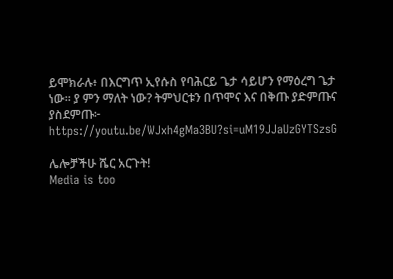ይሞክራሉ፥ በእርግጥ ኢየሱስ የባሕርይ ጌታ ሳይሆን የማዕረግ ጌታ ነው። ያ ምን ማለት ነው? ትምህርቱን በጥሞና እና በቅጡ ያድምጡና ያስደምጡ፦ https://youtu.be/WJxh4gMa3BU?si=uM19JJaUzGYTSzsG

ሌሎቻችሁ ሼር አርጉት!
Media is too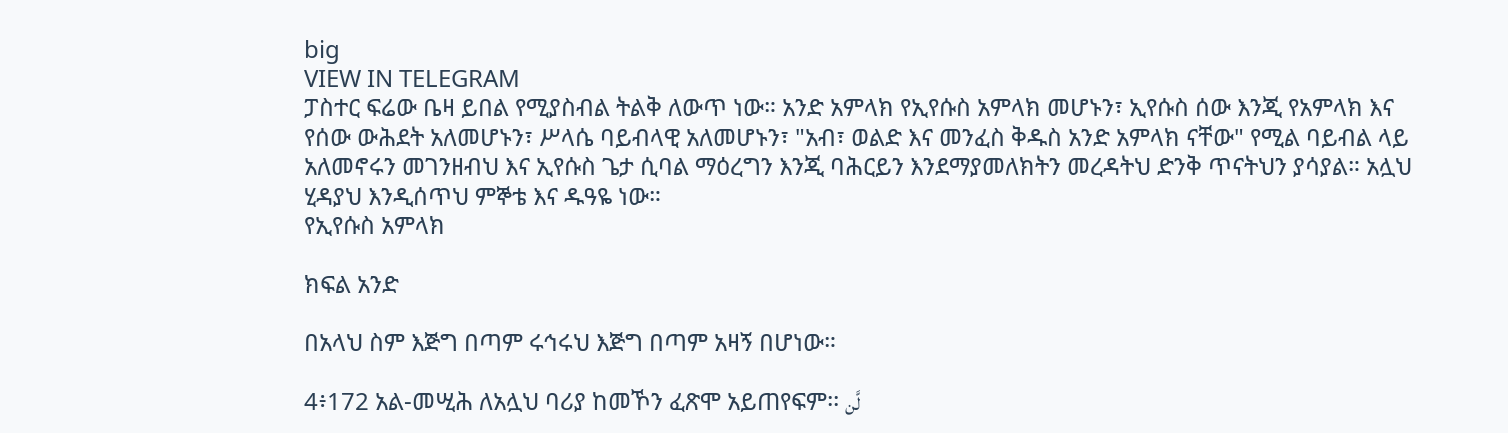big
VIEW IN TELEGRAM
ፓስተር ፍሬው ቤዛ ይበል የሚያስብል ትልቅ ለውጥ ነው። አንድ አምላክ የኢየሱስ አምላክ መሆኑን፣ ኢየሱስ ሰው እንጂ የአምላክ እና የሰው ውሕደት አለመሆኑን፣ ሥላሴ ባይብላዊ አለመሆኑን፣ "አብ፣ ወልድ እና መንፈስ ቅዱስ አንድ አምላክ ናቸው" የሚል ባይብል ላይ አለመኖሩን መገንዘብህ እና ኢየሱስ ጌታ ሲባል ማዕረግን እንጂ ባሕርይን እንደማያመለክትን መረዳትህ ድንቅ ጥናትህን ያሳያል። አሏህ ሂዳያህ እንዲሰጥህ ምኞቴ እና ዱዓዬ ነው።
የኢየሱስ አምላክ

ክፍል አንድ

በአላህ ስም እጅግ በጣም ሩኅሩህ እጅግ በጣም አዛኝ በሆነው።

4፥172 አል-መሢሕ ለአሏህ ባሪያ ከመኾን ፈጽሞ አይጠየፍም፡፡ لَّن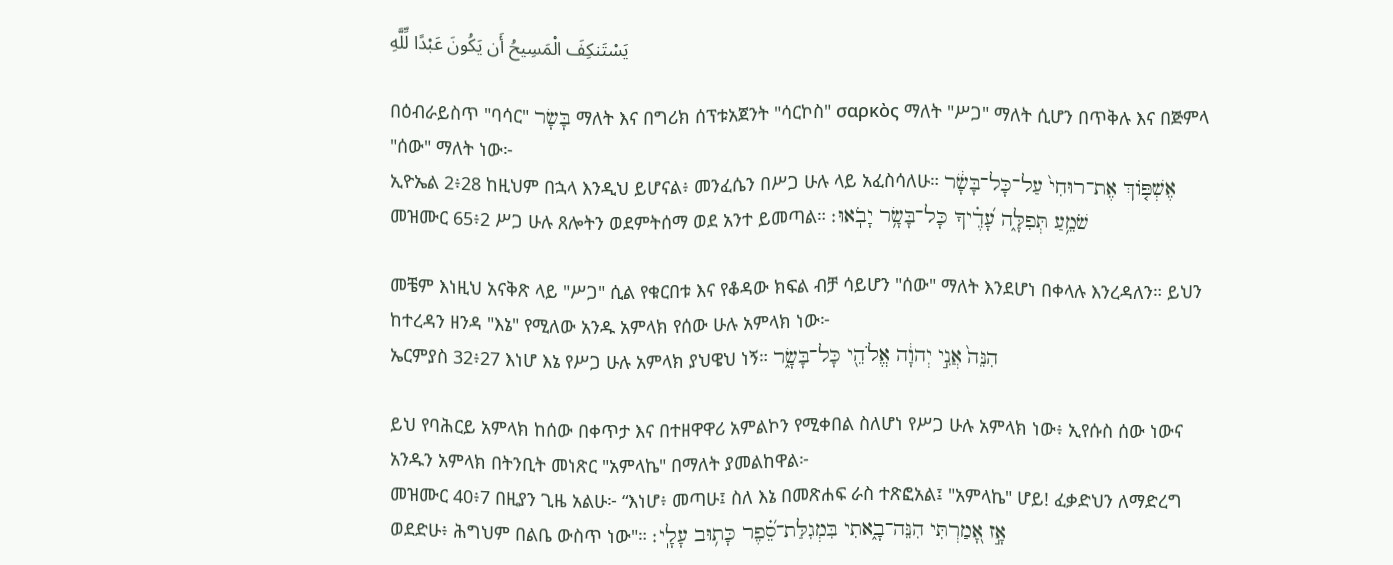يَسْتَنكِفَ الْمَسِيحُ أَن يَكُونَ عَبْدًا لِّلَّهِ

በዕብራይስጥ "ባሳር" בָּשָׂר ማለት እና በግሪክ ሰፕቱአጀንት "ሳርኮስ" σαρκὸς ማለት "ሥጋ" ማለት ሲሆን በጥቅሉ እና በጅምላ "ሰው" ማለት ነው፦
ኢዮኤል 2፥28 ከዚህም በኋላ እንዲህ ይሆናል፥ መንፈሴን በሥጋ ሁሉ ላይ አፈስሳለሁ። אֶשְׁפֹּ֤וךְ אֶת־רוּחִי֙ עַל־כָּל־בָּשָׂ֔ר
መዝሙር 65፥2 ሥጋ ሁሉ ጸሎትን ወደምትሰማ ወደ አንተ ይመጣል። שֹׁמֵ֥עַ תְּפִלָּ֑ה עָ֝דֶ֗יךָ כָּל־בָּשָׂ֥ר יָבֹֽאוּ׃

መቼም እነዚህ አናቅጽ ላይ "ሥጋ" ሲል የቁርበቱ እና የቆዳው ክፍል ብቻ ሳይሆን "ሰው" ማለት እንደሆነ በቀላሉ እንረዳለን። ይህን ከተረዳን ዘንዳ "እኔ" የሚለው አንዱ አምላክ የሰው ሁሉ አምላክ ነው፦
ኤርምያስ 32፥27 እነሆ እኔ የሥጋ ሁሉ አምላክ ያህዌህ ነኝ። הִנֵּה֙ אֲנִ֣י יְהוָ֔ה אֱלֹהֵ֖י כָּל־בָּשָׂ֑ר

ይህ የባሕርይ አምላክ ከሰው በቀጥታ እና በተዘዋዋሪ አምልኮን የሚቀበል ስለሆነ የሥጋ ሁሉ አምላክ ነው፥ ኢየሱስ ሰው ነውና አንዱን አምላክ በትንቢት መነጽር "አምላኬ" በማለት ያመልከዋል፦
መዝሙር 40፥7 በዚያን ጊዜ አልሁ፦ “እነሆ፥ መጣሁ፤ ስለ እኔ በመጽሐፍ ራስ ተጽፎአል፤ "አምላኬ" ሆይ! ፈቃድህን ለማድረግ ወደድሁ፥ ሕግህም በልቤ ውስጥ ነው"። אָ֣ז אָ֭מַרְתִּי הִנֵּה־בָ֑אתִי בִּמְגִלַּת־סֵ֝֗פֶר כָּת֥וּב עָלָֽי׃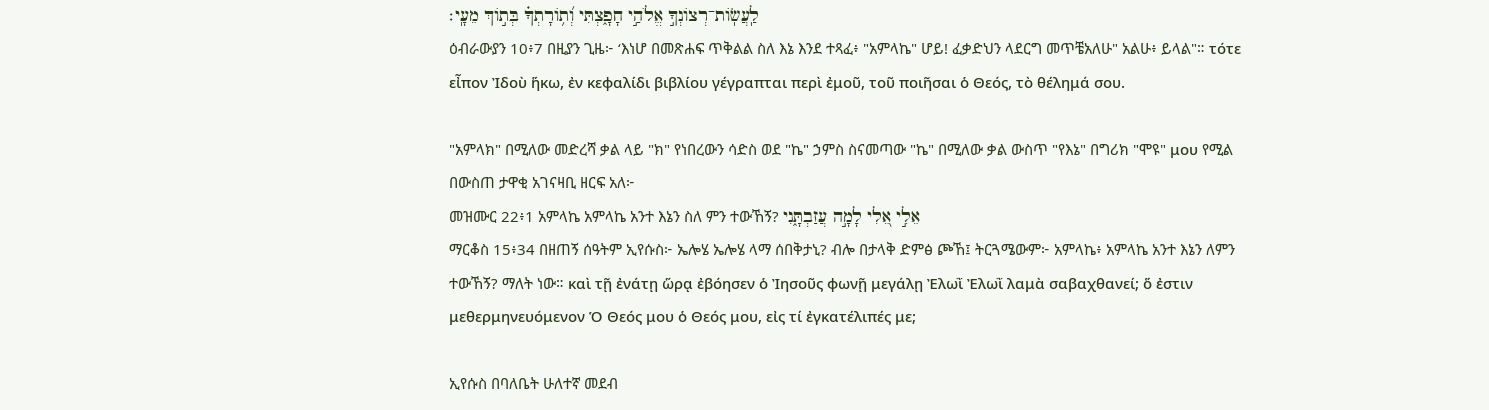לַֽעֲשֹֽׂות־רְצֹונְךָ֣ אֱלֹהַ֣י חָפָ֑צְתִּי וְ֝תֹ֥ורָתְךָ֗ בְּתֹ֣וךְ מֵעָֽי׃
ዕብራውያን 10፥7 በዚያን ጊዜ፦ ‘እነሆ በመጽሐፍ ጥቅልል ስለ እኔ እንደ ተጻፈ፥ "አምላኬ" ሆይ! ፈቃድህን ላደርግ መጥቼአለሁ" አልሁ፥ ይላል"። τότε εἶπον Ἰδοὺ ἥκω, ἐν κεφαλίδι βιβλίου γέγραπται περὶ ἐμοῦ, τοῦ ποιῆσαι ὁ Θεός, τὸ θέλημά σου.

"አምላክ" በሚለው መድረሻ ቃል ላይ "ክ" የነበረውን ሳድስ ወደ "ኬ" ኃምስ ስናመጣው "ኬ" በሚለው ቃል ውስጥ "የእኔ" በግሪክ "ሞዩ" μου የሚል በውስጠ ታዋቂ አገናዛቢ ዘርፍ አለ፦
መዝሙር 22፥1 አምላኬ አምላኬ አንተ እኔን ስለ ምን ተውኸኝ? אֵלִ֣י אֵ֭לִי לָמָ֣ה עֲזַבְתָּ֑נִי
ማርቆስ 15፥34 በዘጠኝ ሰዓትም ኢየሱስ፦ ኤሎሄ ኤሎሄ ላማ ሰበቅታኒ? ብሎ በታላቅ ድምፅ ጮኸ፤ ትርጓሜውም፦ አምላኬ፥ አምላኬ አንተ እኔን ለምን ተውኸኝ? ማለት ነው። καὶ τῇ ἐνάτῃ ὥρᾳ ἐβόησεν ὁ Ἰησοῦς φωνῇ μεγάλῃ Ἐλωῒ Ἐλωῒ λαμὰ σαβαχθανεί; ὅ ἐστιν μεθερμηνευόμενον Ὁ Θεός μου ὁ Θεός μου, εἰς τί ἐγκατέλιπές με;

ኢየሱስ በባለቤት ሁለተኛ መደብ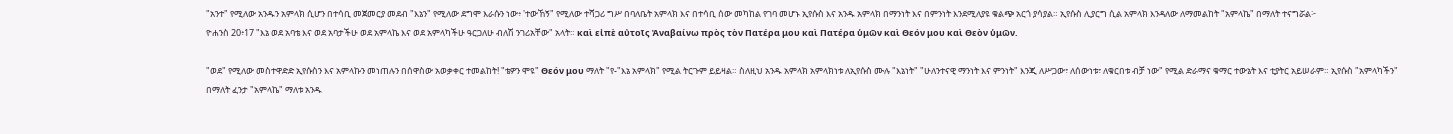"አንተ" የሚለው አንዱን አምላክ ሲሆን በተሳቢ መጀመርያ መደብ "እኔን" የሚለው ደግሞ እራሱን ነው፥ 'ተውኸኝ" የሚለው ተሻጋሪ ግሥ በባለቤት አምላክ እና በተሳቢ ሰው መካከል የገባ መሆኑ ኢየሱስ እና አንዱ አምላክ በማንነት እና በምንነት እንደሚለያዩ ቁልጭ አርጎ ያሳያል። ኢየሱስ ሊያርግ ሲል አምላክ እንዳለው ለማመልከት "አምላኬ" በማለት ተናግሯል፦
ዮሐንስ 20፥17 "እኔ ወደ አባቴ እና ወደ አባታችሁ ወደ አምላኬ እና ወደ አምላካችሁ ዓርጋለሁ ብለሽ ንገሪአቸው" አላት። καὶ εἰπὲ αὐτοῖς Ἀναβαίνω πρὸς τὸν Πατέρα μου καὶ Πατέρα ὑμῶν καὶ Θεόν μου καὶ Θεὸν ὑμῶν.

"ወደ" የሚለው መስተዋድድ ኢየሱስን እና አምላኩን መነጠሉን በሰዋስው አወቃቀር ተመልከት! "ቴዎን ሞዩ" Θεόν μου ማለት "የ-"እኔ አምላክ" የሚል ትርጉም ይይዛል። ስለዚህ አንዱ አምላክ አምላክነቱ ለኢየሱስ ሙሉ "እኔነት" "ሁለንተናዊ ማንነት እና ምንነት" እንጂ ለሥጋው፣ ለሰውነቱ፣ ለቁርበቱ ብቻ ነው" የሚል ድራማና ቁማር ተውኔት እና ቲያትር አይሠራም። ኢየሱስ "አምላካችን" በማለት ፈንታ "አምላኬ" ማለቱ አንዱ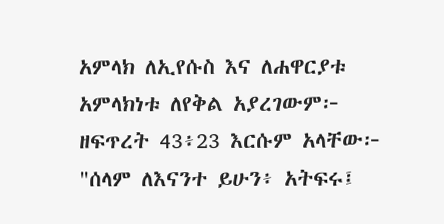አምላክ ለኢየሱስ እና ለሐዋርያቱ አምላክነቱ ለየቅል አያረገውም፦
ዘፍጥረት 43፥23 እርሱም አላቸው፦ "ሰላም ለእናንተ ይሁን፥ አትፍሩ፤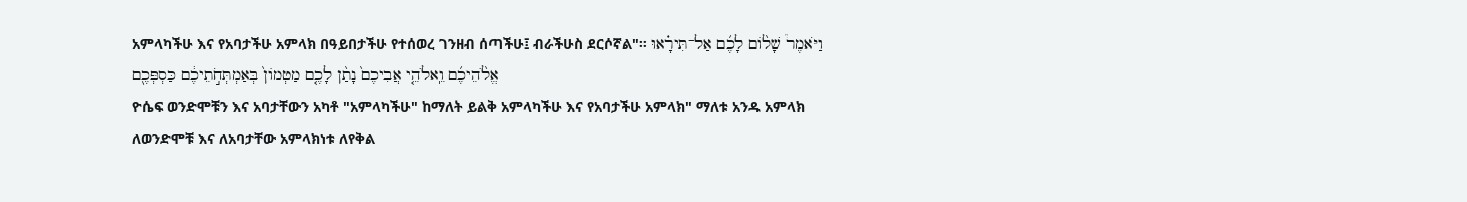አምላካችሁ እና የአባታችሁ አምላክ በዓይበታችሁ የተሰወረ ገንዘብ ሰጣችሁ፤ ብራችሁስ ደርሶኛል"። וַיֹּאמֶר֩ שָׁלֹ֨ום לָכֶ֜ם אַל־תִּירָ֗אוּ אֱלֹ֨הֵיכֶ֜ם וֵֽאלֹהֵ֤י אֲבִיכֶם֙ נָתַ֨ן לָכֶ֤ם מַטְמֹון֙ בְּאַמְתְּחֹ֣תֵיכֶ֔ם כַּסְפְּכֶ֖ם
ዮሴፍ ወንድሞቹን እና አባታቸውን አካቶ "አምላካችሁ" ከማለት ይልቅ አምላካችሁ እና የአባታችሁ አምላክ" ማለቱ አንዱ አምላክ ለወንድሞቹ እና ለአባታቸው አምላክነቱ ለየቅል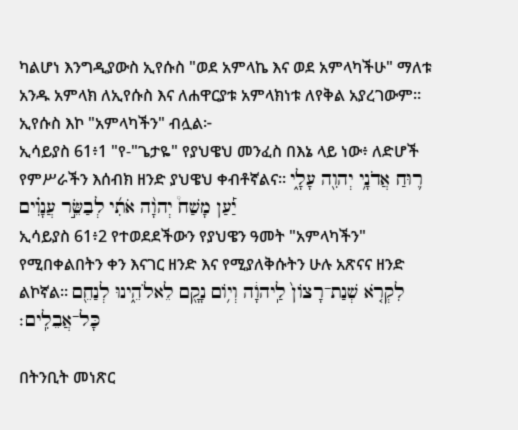ካልሆነ እንግዲያውስ ኢየሱስ "ወደ አምላኬ እና ወደ አምላካችሁ" ማለቱ አንዱ አምላክ ለኢየሱስ እና ለሐዋርያቱ አምላክነቱ ለየቅል አያረገውም። ኢየሱስ እኮ "አምላካችን" ብሏል፦
ኢሳይያስ 61፥1 "የ-"ጌታዬ" የያህዌህ መንፈስ በእኔ ላይ ነው፥ ለድሆች የምሥራችን እሰብክ ዘንድ ያህዌህ ቀብቶኛልና። ר֛וּחַ אֲדֹנָ֥י יְהוִ֖ה עָלָ֑י יַ֡עַן מָשַׁח֩ יְהוָ֨ה אֹתִ֜י לְבַשֵּׂ֣ר עֲנָוִ֗ים
ኢሳይያስ 61፥2 የተወደደችውን የያህዌን ዓመት "አምላካችን" የሚበቀልበትን ቀን እናገር ዘንድ እና የሚያለቅሱትን ሁሉ አጽናና ዘንድ ልኮኛል። לִקְרֹ֤א שְׁנַת־רָצֹון֙ לַֽיהוָ֔ה וְיֹ֥ום נָקָ֖ם לֵאלֹהֵ֑ינוּ לְנַחֵ֖ם כָּל־אֲבֵלִֽים׃

በትንቢት መነጽር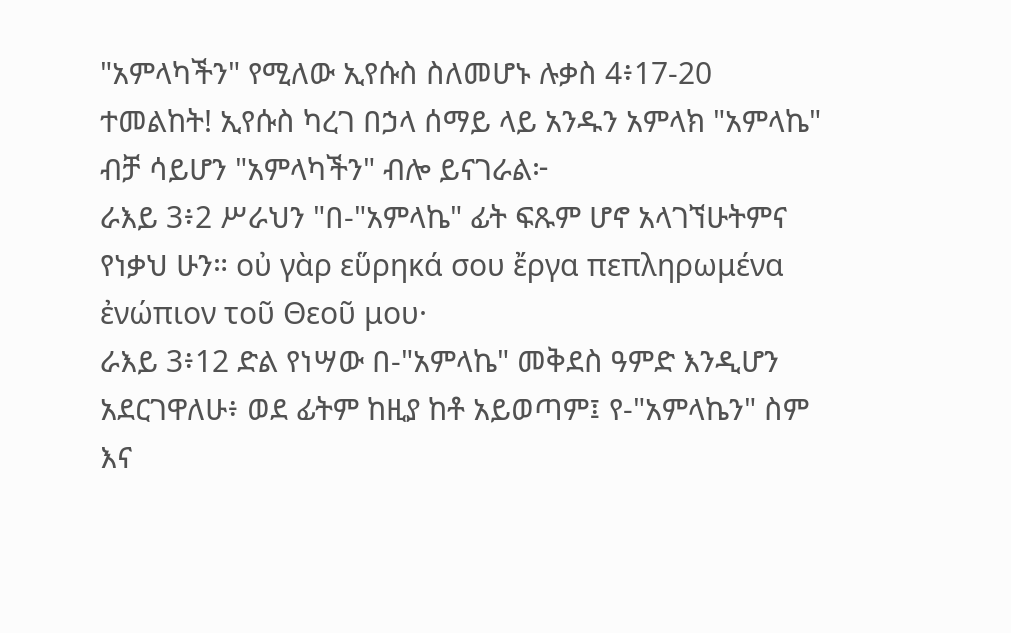"አምላካችን" የሚለው ኢየሱስ ስለመሆኑ ሉቃስ 4፥17-20 ተመልከት! ኢየሱስ ካረገ በኃላ ሰማይ ላይ አንዱን አምላክ "አምላኬ" ብቻ ሳይሆን "አምላካችን" ብሎ ይናገራል፦
ራእይ 3፥2 ሥራህን "በ-"አምላኬ" ፊት ፍጹም ሆኖ አላገኘሁትምና የነቃህ ሁን። οὐ γὰρ εὕρηκά σου ἔργα πεπληρωμένα ἐνώπιον τοῦ Θεοῦ μου·
ራእይ 3፥12 ድል የነሣው በ-"አምላኬ" መቅደስ ዓምድ እንዲሆን አደርገዋለሁ፥ ወደ ፊትም ከዚያ ከቶ አይወጣም፤ የ-"አምላኬን" ስም እና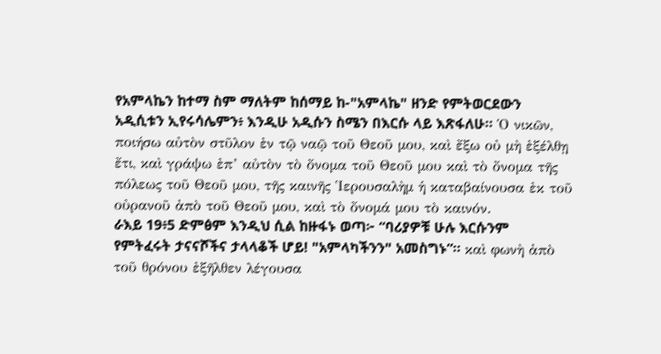የአምላኬን ከተማ ስም ማለትም ከሰማይ ከ-"አምላኬ" ዘንድ የምትወርደውን አዲሲቱን ኢየሩሳሌምን፥ እንዲሁ አዲሱን ስሜን በእርሱ ላይ እጽፋለሁ። Ὁ νικῶν, ποιήσω αὐτὸν στῦλον ἐν τῷ ναῷ τοῦ Θεοῦ μου, καὶ ἔξω οὐ μὴ ἐξέλθῃ ἔτι, καὶ γράψω ἐπ’ αὐτὸν τὸ ὄνομα τοῦ Θεοῦ μου καὶ τὸ ὄνομα τῆς πόλεως τοῦ Θεοῦ μου, τῆς καινῆς Ἱερουσαλὴμ ἡ καταβαίνουσα ἐκ τοῦ οὐρανοῦ ἀπὸ τοῦ Θεοῦ μου, καὶ τὸ ὄνομά μου τὸ καινόν.
ራእይ 19፥5 ድምፅም እንዲህ ሲል ከዙፋኑ ወጣ፦ “ባሪያዎቹ ሁሉ እርሱንም የምትፈሩት ታናናሾችና ታላላቆች ሆይ! "አምላካችንን" አመስግኑ”። καὶ φωνὴ ἀπὸ τοῦ θρόνου ἐξῆλθεν λέγουσα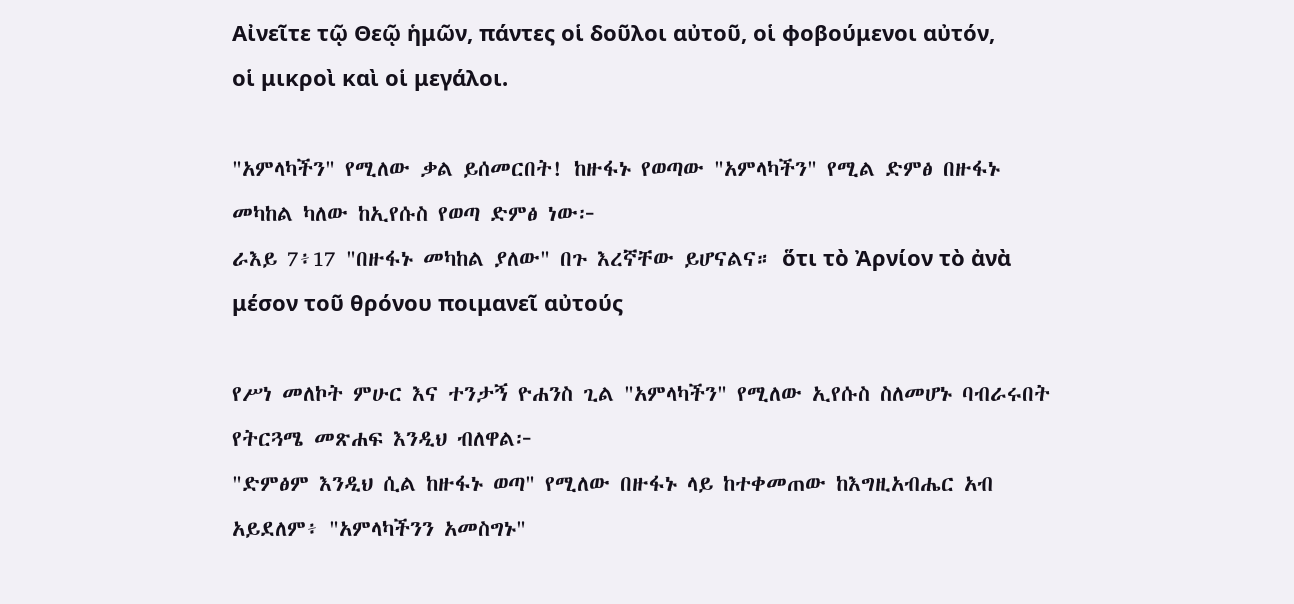Αἰνεῖτε τῷ Θεῷ ἡμῶν, πάντες οἱ δοῦλοι αὐτοῦ, οἱ φοβούμενοι αὐτόν, οἱ μικροὶ καὶ οἱ μεγάλοι.

"አምላካችን" የሚለው ቃል ይሰመርበት! ከዙፋኑ የወጣው "አምላካችን" የሚል ድምፅ በዙፋኑ መካከል ካለው ከኢየሱስ የወጣ ድምፅ ነው፦
ራእይ 7፥17 "በዙፋኑ መካከል ያለው" በጉ እረኛቸው ይሆናልና። ὅτι τὸ Ἀρνίον τὸ ἀνὰ μέσον τοῦ θρόνου ποιμανεῖ αὐτούς

የሥነ መለኮት ምሁር እና ተንታኝ ዮሐንስ ጊል "አምላካችን" የሚለው ኢየሱስ ስለመሆኑ ባብራሩበት የትርጓሜ መጽሐፍ እንዲህ ብለዋል፦
"ድምፅም እንዲህ ሲል ከዙፋኑ ወጣ" የሚለው በዙፋኑ ላይ ከተቀመጠው ከእግዚአብሔር አብ አይደለም፥ "አምላካችንን አመስግኑ"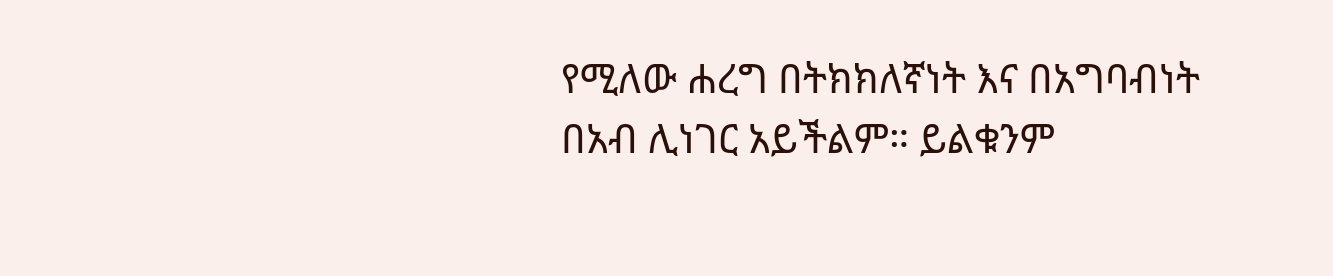የሚለው ሐረግ በትክክለኛነት እና በአግባብነት በአብ ሊነገር አይችልም። ይልቁንም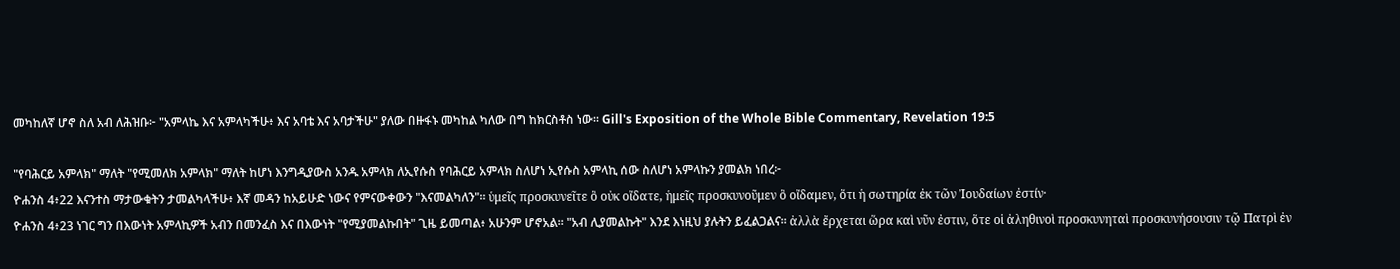መካከለኛ ሆኖ ስለ አብ ለሕዝቡ፦ "አምላኬ እና አምላካችሁ፥ እና አባቴ እና አባታችሁ" ያለው በዙፋኑ መካከል ካለው በግ ከክርስቶስ ነው። Gill's Exposition of the Whole Bible Commentary, Revelation 19:5

"የባሕርይ አምላክ" ማለት "የሚመለክ አምላክ" ማለት ከሆነ እንግዲያውስ አንዱ አምላክ ለኢየሱስ የባሕርይ አምላክ ስለሆነ ኢየሱስ አምላኪ ሰው ስለሆነ አምላኩን ያመልክ ነበረ፦
ዮሐንስ 4፥22 እናንተስ ማታውቁትን ታመልካላችሁ፥ እኛ መዳን ከአይሁድ ነውና የምናውቀውን "እናመልካለን"። ὑμεῖς προσκυνεῖτε ὃ οὐκ οἴδατε, ἡμεῖς προσκυνοῦμεν ὃ οἴδαμεν, ὅτι ἡ σωτηρία ἐκ τῶν Ἰουδαίων ἐστίν·
ዮሐንስ 4፥23 ነገር ግን በእውነት አምላኪዎች አብን በመንፈስ እና በእውነት "የሚያመልኩበት" ጊዜ ይመጣል፥ አሁንም ሆኖአል። "አብ ሊያመልኩት" እንደ እነዚህ ያሉትን ይፈልጋልና። ἀλλὰ ἔρχεται ὥρα καὶ νῦν ἐστιν, ὅτε οἱ ἀληθινοὶ προσκυνηταὶ προσκυνήσουσιν τῷ Πατρὶ ἐν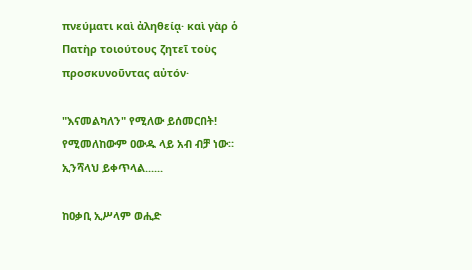πνεύματι καὶ ἀληθείᾳ· καὶ γὰρ ὁ Πατὴρ τοιούτους ζητεῖ τοὺς προσκυνοῦντας αὐτόν·

"እናመልካለን" የሚለው ይሰመርበት! የሚመለከውም ዐውዱ ላይ አብ ብቻ ነው። ኢንሻላህ ይቀጥላል......

ከዐቃቢ ኢሥላም ወሒድ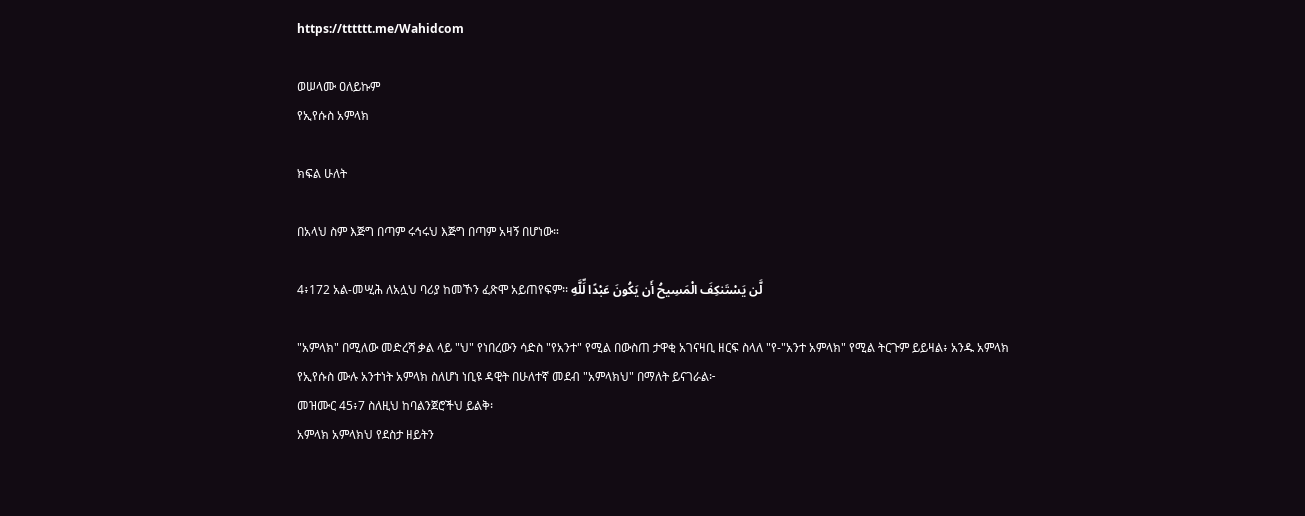https://tttttt.me/Wahidcom

ወሠላሙ ዐለይኩም
የኢየሱስ አምላክ

ክፍል ሁለት

በአላህ ስም እጅግ በጣም ሩኅሩህ እጅግ በጣም አዛኝ በሆነው።

4፥172 አል-መሢሕ ለአሏህ ባሪያ ከመኾን ፈጽሞ አይጠየፍም፡፡ لَّن يَسْتَنكِفَ الْمَسِيحُ أَن يَكُونَ عَبْدًا لِّلَّهِ

"አምላክ" በሚለው መድረሻ ቃል ላይ "ህ" የነበረውን ሳድስ "የአንተ" የሚል በውስጠ ታዋቂ አገናዛቢ ዘርፍ ስላለ "የ-"አንተ አምላክ" የሚል ትርጉም ይይዛል፥ አንዱ አምላክ የኢየሱስ ሙሉ አንተነት አምላክ ስለሆነ ነቢዩ ዳዊት በሁለተኛ መደብ "አምላክህ" በማለት ይናገራል፦
መዝሙር 45፥7 ስለዚህ ከባልንጀሮችህ ይልቅ፡
አምላክ አምላክህ የደስታ ዘይትን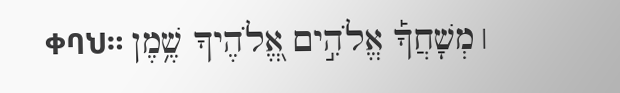ቀባህ። ׀ מְשָׁחֲךָ֡ אֱלֹהִ֣ים אֱ֭לֹהֶיךָ שֶׁ֥מֶן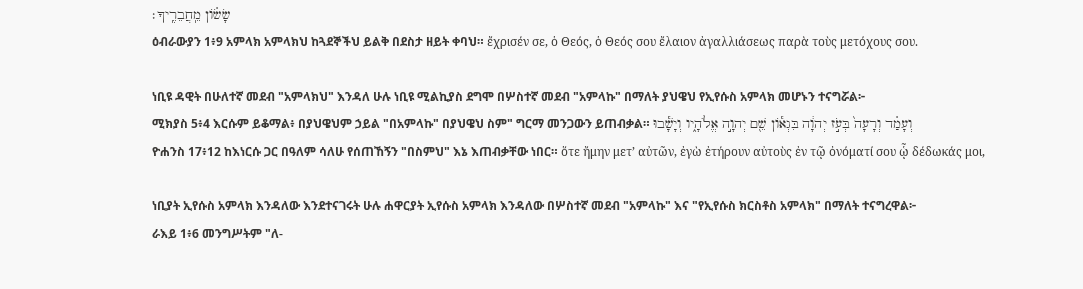שָׂשֹׂ֗ון מֵֽחֲבֵרֶֽיךָ׃
ዕብራውያን 1፥9 አምላክ አምላክህ ከጓደኞችህ ይልቅ በደስታ ዘይት ቀባህ። ἔχρισέν σε, ὁ Θεός, ὁ Θεός σου ἔλαιον ἀγαλλιάσεως παρὰ τοὺς μετόχους σου.

ነቢዩ ዳዊት በሁለተኛ መደብ "አምላክህ" እንዳለ ሁሉ ነቢዩ ሚልኪያስ ደግሞ በሦስተኛ መደብ "አምላኩ" በማለት ያህዌህ የኢየሱስ አምላክ መሆኑን ተናግሯል፦
ሚክያስ 5፥4 እርሱም ይቆማል፥ በያህዌህም ኃይል "በአምላኩ" በያህዌህ ስም" ግርማ መንጋውን ይጠብቃል። וְעָמַ֗ד וְרָעָה֙ בְּעֹ֣ז יְהוָ֔ה בִּגְאֹ֕ון שֵׁ֖ם יְהוָ֣ה אֱלֹהָ֑יו וְיָשָׁ֕בוּ
ዮሐንስ 17፥12 ከእነርሱ ጋር በዓለም ሳለሁ የሰጠኸኝን "በስምህ" እኔ እጠብቃቸው ነበር። ὅτε ἤμην μετ’ αὐτῶν, ἐγὼ ἐτήρουν αὐτοὺς ἐν τῷ ὀνόματί σου ᾧ δέδωκάς μοι,

ነቢያት ኢየሱስ አምላክ እንዳለው እንደተናገሩት ሁሉ ሐዋርያት ኢየሱስ አምላክ እንዳለው በሦስተኛ መደብ "አምላኩ" እና "የኢየሱስ ክርስቶስ አምላክ" በማለት ተናግረዋል፦
ራእይ 1፥6 መንግሥትም "ለ-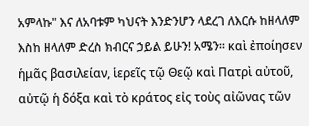አምላኩ" እና ለአባቱም ካህናት እንድንሆን ላደረገ ለእርሱ ከዘላለም እስከ ዘላለም ድረስ ክብርና ኃይል ይሁን! አሜን። καὶ ἐποίησεν ἡμᾶς βασιλείαν, ἱερεῖς τῷ Θεῷ καὶ Πατρὶ αὐτοῦ, αὐτῷ ἡ δόξα καὶ τὸ κράτος εἰς τοὺς αἰῶνας τῶν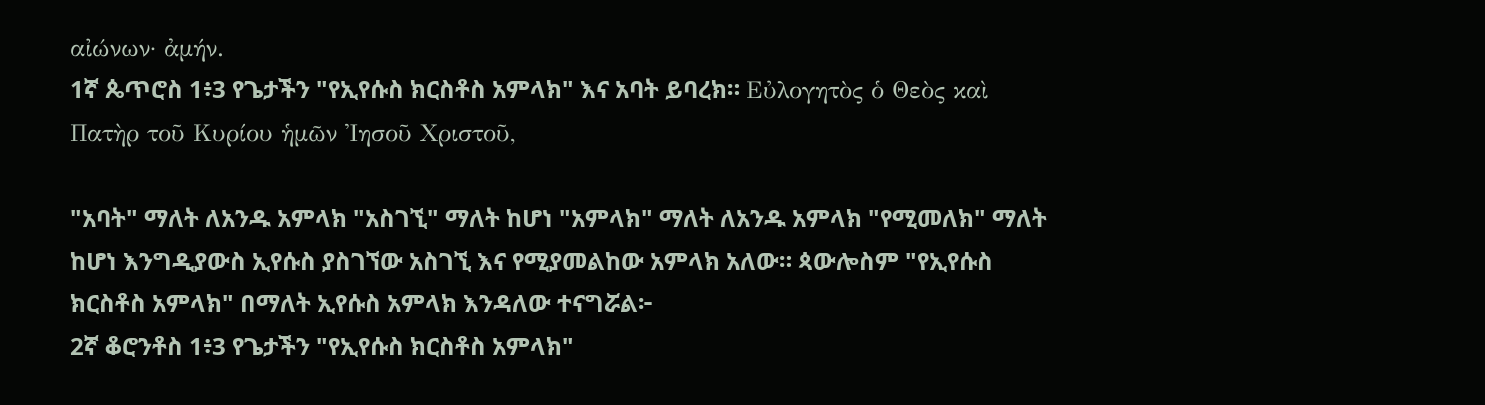αἰώνων· ἀμήν.
1ኛ ጴጥሮስ 1፥3 የጌታችን "የኢየሱስ ክርስቶስ አምላክ" እና አባት ይባረክ። Εὐλογητὸς ὁ Θεὸς καὶ Πατὴρ τοῦ Κυρίου ἡμῶν Ἰησοῦ Χριστοῦ,

"አባት" ማለት ለአንዱ አምላክ "አስገኚ" ማለት ከሆነ "አምላክ" ማለት ለአንዱ አምላክ "የሚመለክ" ማለት ከሆነ እንግዲያውስ ኢየሱስ ያስገኘው አስገኚ እና የሚያመልከው አምላክ አለው። ጳውሎስም "የኢየሱስ ክርስቶስ አምላክ" በማለት ኢየሱስ አምላክ እንዳለው ተናግሯል፦
2ኛ ቆሮንቶስ 1፥3 የጌታችን "የኢየሱስ ክርስቶስ አምላክ"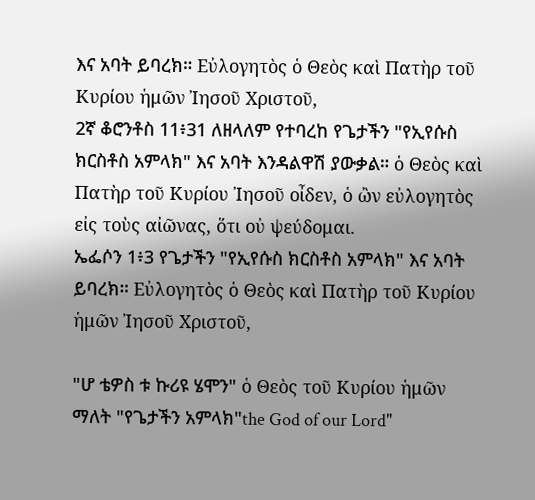እና አባት ይባረክ። Εὐλογητὸς ὁ Θεὸς καὶ Πατὴρ τοῦ Κυρίου ἡμῶν Ἰησοῦ Χριστοῦ,
2ኛ ቆሮንቶስ 11፥31 ለዘላለም የተባረከ የጌታችን "የኢየሱስ ክርስቶስ አምላክ" እና አባት እንዳልዋሽ ያውቃል። ὁ Θεὸς καὶ Πατὴρ τοῦ Κυρίου Ἰησοῦ οἶδεν, ὁ ὢν εὐλογητὸς εἰς τοὺς αἰῶνας, ὅτι οὐ ψεύδομαι.
ኤፌሶን 1፥3 የጌታችን "የኢየሱስ ክርስቶስ አምላክ" እና አባት ይባረክ። Εὐλογητὸς ὁ Θεὸς καὶ Πατὴρ τοῦ Κυρίου ἡμῶν Ἰησοῦ Χριστοῦ,

"ሆ ቴዎስ ቱ ኩሪዩ ሄሞን" ὁ Θεὸς τοῦ Κυρίου ἡμῶν ማለት "የጌታችን አምላክ"the God of our Lord"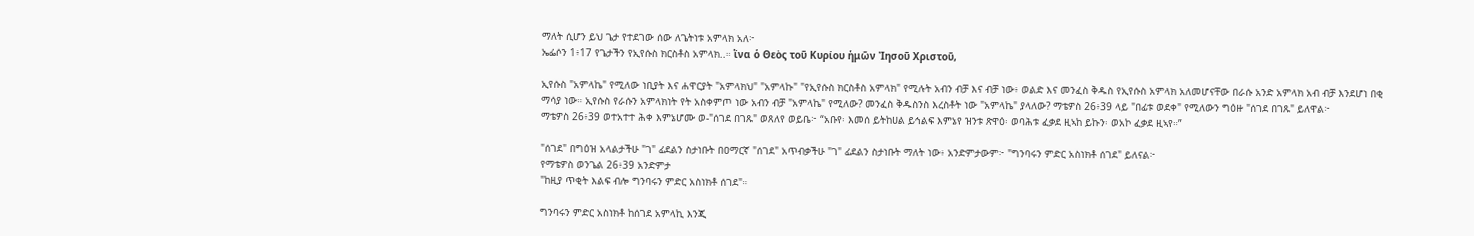ማለት ሲሆን ይህ ጌታ የተደገው ሰው ለጌትነቱ አምላክ አለ፦
ኤፌሶን 1፥17 የጌታችን የኢየሱስ ክርስቶስ አምላክ..። ἵνα ὁ Θεὸς τοῦ Κυρίου ἡμῶν Ἰησοῦ Χριστοῦ,

ኢየሱስ "አምላኬ" የሚለው ነቢያት እና ሐዋርያት "አምላክህ" "አምላኩ" "የኢየሱስ ክርስቶስ አምላክ" የሚሉት አብን ብቻ እና ብቻ ነው፥ ወልድ እና መንፈስ ቅዱስ የኢየሱስ አምላክ አለመሆናቸው በራሱ አንድ አምላክ አብ ብቻ እንደሆነ በቂ ማሳያ ነው። ኢየሱስ የራሱን አምላክነት የት አስቀምጦ ነው አብን ብቻ "አምላኬ" የሚለው? መንፈስ ቅዱስንስ እረስቶት ነው "አምላኬ" ያላለው? ማቴዎስ 26፥39 ላይ "በፊቱ ወደቀ" የሚለውን ግዕዙ "ሰገደ በገጹ" ይለዋል፦
ማቴዎስ 26፥39 ወተአተተ ሕቀ እምኔሆሙ ወ-"ሰገደ በገጹ" ወጸለየ ወይቤ፦ “አቡየ፡ እመሰ ይትከሀል ይኅልፍ እምኔየ ዝንቱ ጽዋዕ፡ ወባሕቱ ፈቃደ ዚኣከ ይኩን፡ ወአኮ ፈቃደ ዚኣየ።”

"ሰገደ" በግዕዝ አላልታችሁ "ገ" ፊደልን ስታነቡት በዐማርኛ "ሰገደ" አጥብቃችሁ "ገ" ፊደልን ስታነቡት ማለት ነው፥ አንድምታውም፦ "ግንባሩን ምድር አስነክቶ ሰገደ" ይለናል፦
የማቴዎስ ወንጌል 26፥39 አንድምታ
"ከዚያ ጥቂት እልፍ ብሎ ግንባሩን ምድር አስነክቶ ሰገደ"።

ግንባሩን ምድር አስነክቶ ከሰገደ አምላኪ እንጂ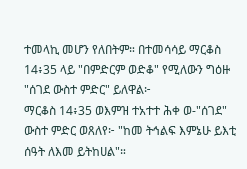ተመላኪ መሆን የለበትም። በተመሳሳይ ማርቆስ 14፥35 ላይ "በምድርም ወድቆ" የሚለውን ግዕዙ "ሰገደ ውስተ ምድር" ይለዋል፦
ማርቆስ 14፥35 ወእምዝ ተአተተ ሕቀ ወ-"ሰገደ" ውስተ ምድር ወጸለየ፦ "ከመ ትኅልፍ እምኔሁ ይእቲ ሰዓት ለእመ ይትከሀል"።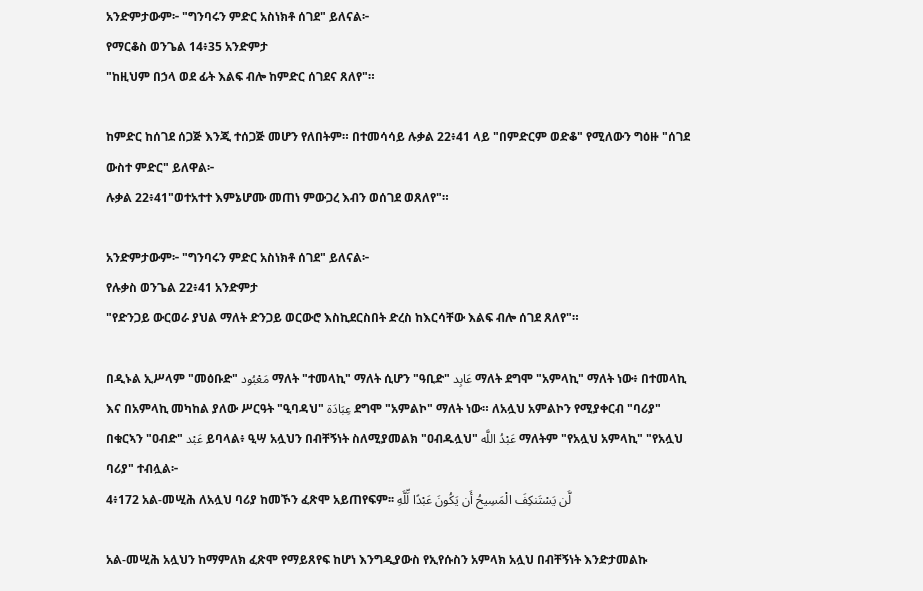አንድምታውም፦ "ግንባሩን ምድር አስነክቶ ሰገደ" ይለናል፦
የማርቆስ ወንጌል 14፥35 አንድምታ
"ከዚህም በኃላ ወደ ፊት እልፍ ብሎ ከምድር ሰገደና ጸለየ"።

ከምድር ከሰገደ ሰጋጅ እንጂ ተሰጋጅ መሆን የለበትም። በተመሳሳይ ሉቃል 22፥41 ላይ "በምድርም ወድቆ" የሚለውን ግዕዙ "ሰገደ ውስተ ምድር" ይለዋል፦
ሉቃል 22፥41"ወተአተተ እምኔሆሙ መጠነ ምውጋረ እብን ወሰገደ ወጸለየ"።

አንድምታውም፦ "ግንባሩን ምድር አስነክቶ ሰገደ" ይለናል፦
የሉቃስ ወንጌል 22፥41 አንድምታ
"የድንጋይ ውርወራ ያህል ማለት ድንጋይ ወርውሮ እስኪደርስበት ድረስ ከእርሳቸው እልፍ ብሎ ሰገደ ጸለየ"።

በዲኑል ኢሥላም "መዕቡድ" مَعْبُود ማለት "ተመላኪ" ማለት ሲሆን "ዓቢድ" عَابِد ማለት ደግሞ "አምላኪ" ማለት ነው፥ በተመላኪ እና በአምላኪ መካከል ያለው ሥርዓት "ዒባዳህ" عِبَادَة ደግሞ "አምልኮ" ማለት ነው። ለአሏህ አምልኮን የሚያቀርብ "ባሪያ" በቁርኣን "ዐብድ" عَبْد ይባላል፥ ዒሣ አሏህን በብቸኝነት ስለሚያመልክ "ዐብዱሏህ" عَبْدُ اللَّه ማለትም "የአሏህ አምላኪ" "የአሏህ ባሪያ" ተብሏል፦
4፥172 አል-መሢሕ ለአሏህ ባሪያ ከመኾን ፈጽሞ አይጠየፍም፡፡ لَّن يَسْتَنكِفَ الْمَسِيحُ أَن يَكُونَ عَبْدًا لِّلَّهِ

አል-መሢሕ አሏህን ከማምለክ ፈጽሞ የማይጸየፍ ከሆነ እንግዲያውስ የኢየሱስን አምላክ አሏህ በብቸኝነት እንድታመልኩ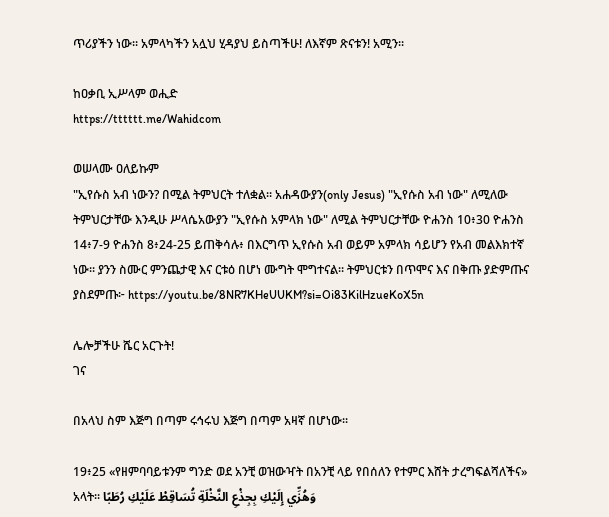ጥሪያችን ነው። አምላካችን አሏህ ሂዳያህ ይስጣችሁ! ለእኛም ጽናቱን! አሚን።

ከዐቃቢ ኢሥላም ወሒድ
https://tttttt.me/Wahidcom

ወሠላሙ ዐለይኩም
"ኢየሱስ አብ ነውን? በሚል ትምህርት ተለቋል። አሐዳውያን(only Jesus) "ኢየሱስ አብ ነው" ለሚለው ትምህርታቸው እንዲሁ ሥላሴአውያን "ኢየሱስ አምላክ ነው" ለሚል ትምህርታቸው ዮሐንስ 10፥30 ዮሐንስ 14፥7-9 ዮሐንስ 8፥24-25 ይጠቅሳሉ፥ በእርግጥ ኢየሱስ አብ ወይም አምላክ ሳይሆን የአብ መልእክተኛ ነው። ያንን ስሙር ምንጨታዊ እና ርቱዕ በሆነ ሙግት ሞግተናል። ትምህርቱን በጥሞና እና በቅጡ ያድምጡና ያስደምጡ፦ https://youtu.be/8NR7KHeUUKM?si=Oi83KilHzueKoX5n

ሌሎቻችሁ ሼር አርጉት!
ገና

በአላህ ስም እጅግ በጣም ሩኅሩህ እጅግ በጣም አዛኛ በሆነው፡፡

19፥25 «የዘምባባይቱንም ግንድ ወደ አንቺ ወዝውዣት በአንቺ ላይ የበሰለን የተምር እሸት ታረግፍልሻለችና» አላት፡፡ وَهُزِّي إِلَيْكِ بِجِذْعِ النَّخْلَةِ تُسَاقِطْ عَلَيْكِ رُطَبًا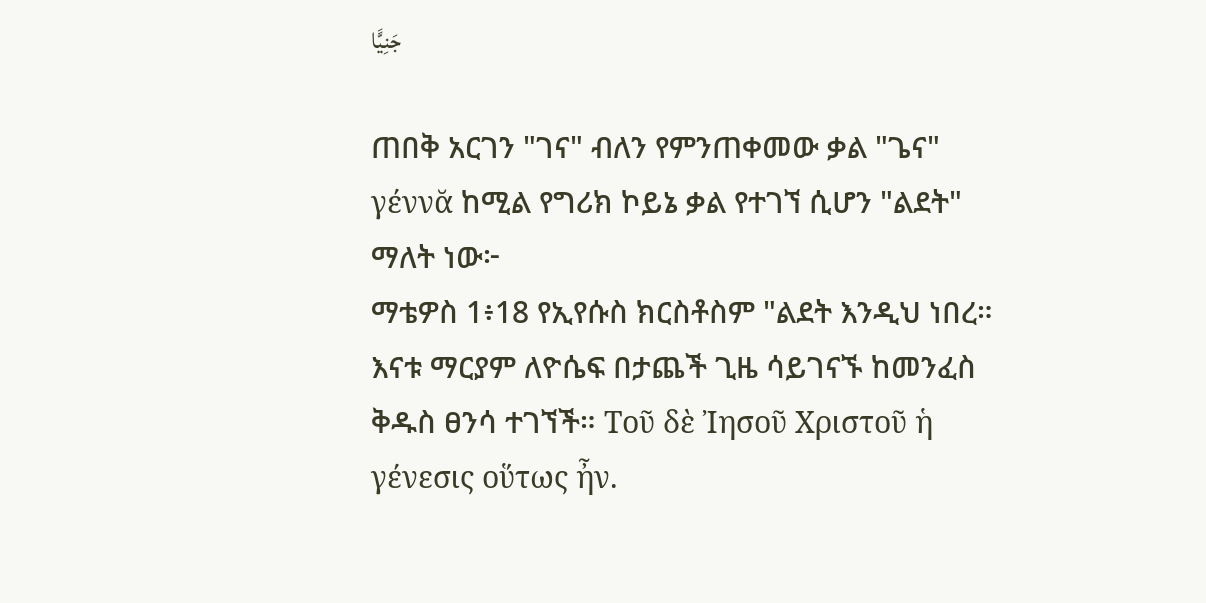جَنِيًّا

ጠበቅ አርገን "ገና" ብለን የምንጠቀመው ቃል "ጌና" γέννᾰ ከሚል የግሪክ ኮይኔ ቃል የተገኘ ሲሆን "ልደት" ማለት ነው፦
ማቴዎስ 1፥18 የኢየሱስ ክርስቶስም "ልደት እንዲህ ነበረ። እናቱ ማርያም ለዮሴፍ በታጨች ጊዜ ሳይገናኙ ከመንፈስ ቅዱስ ፀንሳ ተገኘች። Τοῦ δὲ Ἰησοῦ Χριστοῦ ἡ γένεσις οὕτως ἦν.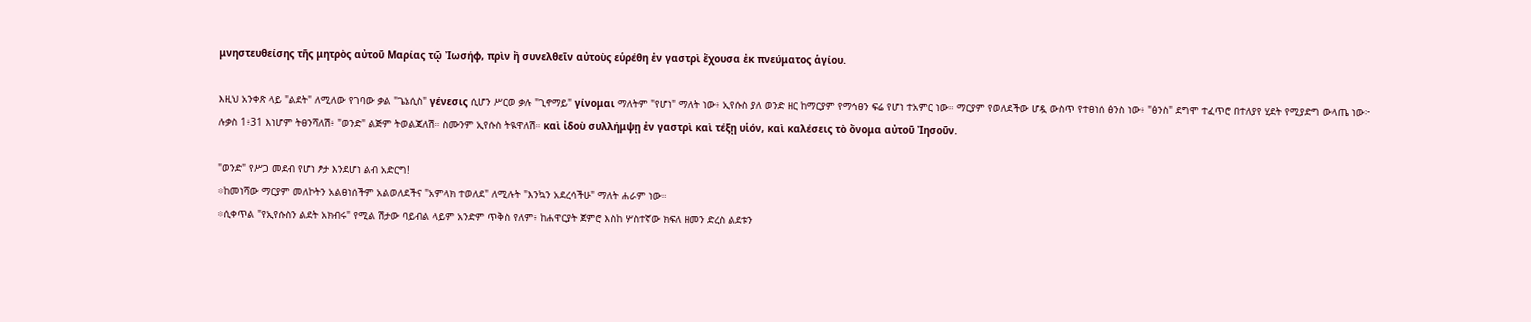μνηστευθείσης τῆς μητρὸς αὐτοῦ Μαρίας τῷ Ἰωσήφ, πρὶν ἢ συνελθεῖν αὐτοὺς εὑρέθη ἐν γαστρὶ ἔχουσα ἐκ πνεύματος ἁγίου.

እዚህ አንቀጽ ላይ "ልደት" ለሚለው የገባው ቃል "ጌኔሲስ" γένεσις ሲሆን ሥርወ ቃሉ "ጊኖማይ" γίνομαι ማለትም "የሆነ" ማለት ነው፥ ኢየሱስ ያለ ወንድ ዘር ከማርያም የማኅፀን ፍሬ የሆነ ተአምር ነው። ማርያም የወለደችው ሆዷ ውስጥ የተፀነሰ ፅንስ ነው፥ "ፅንስ" ደግሞ ተፈጥሮ በተለያየ ሂደት የሚያድግ ውላጤ ነው፦
ሉቃስ 1፥31 እነሆም ትፀንሻለሽ፥ "ወንድ" ልጅም ትወልጃለሽ። ስሙንም ኢየሱስ ትዪዋለሽ። καὶ ἰδοὺ συλλήμψῃ ἐν γαστρὶ καὶ τέξῃ υἱόν, καὶ καλέσεις τὸ ὄνομα αὐτοῦ Ἰησοῦν.

"ወንድ" የሥጋ መደብ የሆነ ፆታ እንደሆነ ልብ አድርግ!
፨ከመነሻው ማርያም መለኮትን አልፀነሰችም አልወለደችና "አምላክ ተወለደ" ለሚሉት "እንኳን አደረሳችሁ" ማለት ሐራም ነው።
፨ሲቀጥል "የኢየሱስን ልደት አክብሩ" የሚል ሽታው ባይብል ላይም አንድም ጥቅስ የለም፥ ከሐዋርያት ጀምሮ እስከ ሦስተኛው ክፍለ ዘመን ድረስ ልደቱን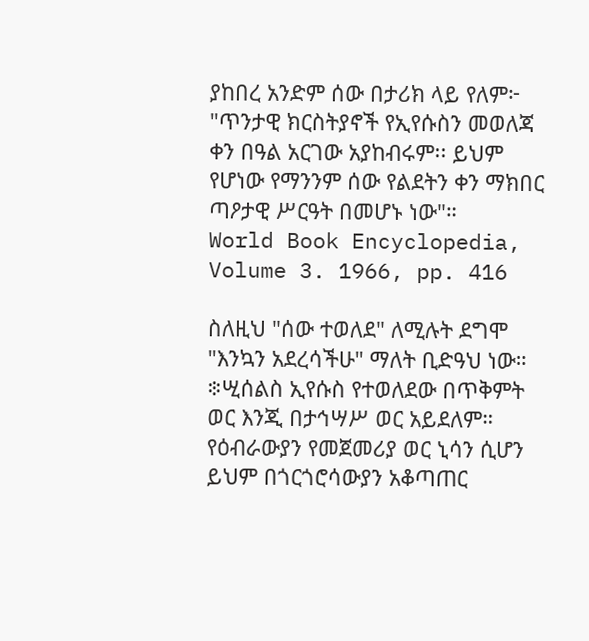ያከበረ አንድም ሰው በታሪክ ላይ የለም፦
"ጥንታዊ ክርስትያኖች የኢየሱስን መወለጃ ቀን በዓል አርገው አያከብሩም፡፡ ይህም የሆነው የማንንም ሰው የልደትን ቀን ማክበር ጣዖታዊ ሥርዓት በመሆኑ ነው"።
World Book Encyclopedia, Volume 3. 1966, pp. 416

ስለዚህ "ሰው ተወለደ" ለሚሉት ደግሞ "እንኳን አደረሳችሁ" ማለት ቢድዓህ ነው።
፨ሢሰልስ ኢየሱስ የተወለደው በጥቅምት ወር እንጂ በታኅሣሥ ወር አይደለም። የዕብራውያን የመጀመሪያ ወር ኒሳን ሲሆን ይህም በጎርጎሮሳውያን አቆጣጠር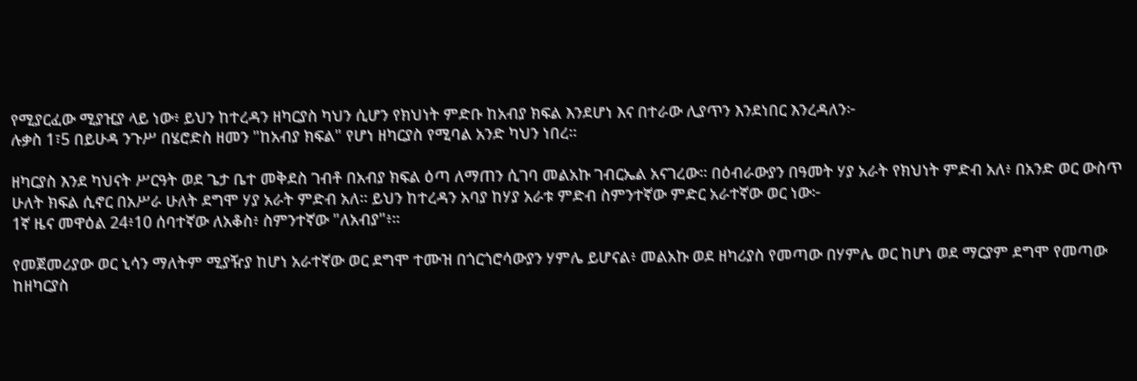የሚያርፈው ሚያዢያ ላይ ነው፥ ይህን ከተረዳን ዘካርያስ ካህን ሲሆን የክህነት ምድቡ ከአብያ ክፍል እንደሆነ እና በተራው ሊያጥን እንደነበር እንረዳለን፦
ሉቃስ 1፣5 በይሁዳ ንጉሥ በሄሮድስ ዘመን "ከአብያ ክፍል" የሆነ ዘካርያስ የሚባል አንድ ካህን ነበረ።

ዘካርያስ እንደ ካህናት ሥርዓት ወደ ጌታ ቤተ መቅደስ ገብቶ በአብያ ክፍል ዕጣ ለማጠን ሲገባ መልአኩ ገብርኤል አናገረው። በዕብራውያን በዓመት ሃያ አራት የክህነት ምድብ አለ፥ በአንድ ወር ውስጥ ሁለት ክፍል ሲኖር በአሥራ ሁለት ደግሞ ሃያ አራት ምድብ አለ። ይህን ከተረዳን አባያ ከሃያ አራቱ ምድብ ስምንተኛው ምድር አራተኛው ወር ነው፦
1ኛ ዜና መዋዕል 24፥10 ሰባተኛው ለአቆስ፥ ስምንተኛው "ለአብያ"፥።

የመጀመሪያው ወር ኒሳን ማለትም ሚያዥያ ከሆነ አራተኛው ወር ደግሞ ተሙዝ በጎርጎሮሳውያን ሃምሌ ይሆናል፥ መልአኩ ወደ ዘካሪያስ የመጣው በሃምሌ ወር ከሆነ ወደ ማርያም ደግሞ የመጣው ከዘካርያስ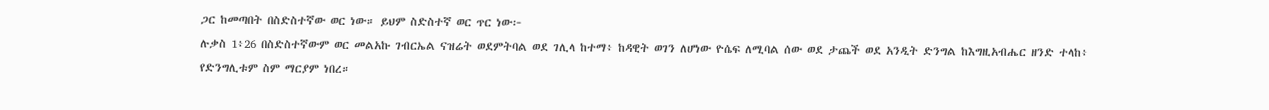ጋር ከመጣበት በስድስተኛው ወር ነው። ይህም ስድስተኛ ወር ጥር ነው፦
ሉቃስ 1፥26 በስድስተኛውም ወር መልአኩ ገብርኤል ናዝሬት ወደምትባል ወደ ገሊላ ከተማ፥ ከዳዊት ወገን ለሆነው ዮሴፍ ለሚባል ሰው ወደ ታጨች ወደ አንዲት ድንግል ከእግዚአብሔር ዘንድ ተላከ፥ የድንግሊቱም ስም ማርያም ነበረ።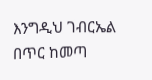እንግዲህ ገብርኤል በጥር ከመጣ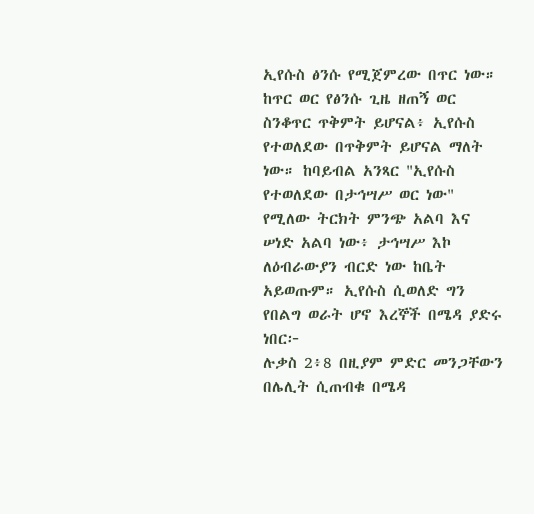ኢየሱስ ፅንሱ የሚጀምረው በጥር ነው። ከጥር ወር የፅንሱ ጊዜ ዘጠኝ ወር ስንቆጥር ጥቅምት ይሆናል፥ ኢየሱስ የተወለደው በጥቅምት ይሆናል ማለት ነው። ከባይብል አንጻር "ኢየሱስ የተወለደው በታኅሣሥ ወር ነው" የሚለው ትርክት ምንጭ አልባ እና ሠነድ አልባ ነው፥ ታኅሣሥ እኮ ለዕብራውያን ብርድ ነው ከቤት አይወጡም። ኢየሱስ ሲወለድ ግን የበልግ ወራት ሆኖ እረኞች በሜዳ ያድሩ ነበር፦
ሉቃስ 2፥8 በዚያም ምድር መንጋቸውን በሌሊት ሲጠብቁ በሜዳ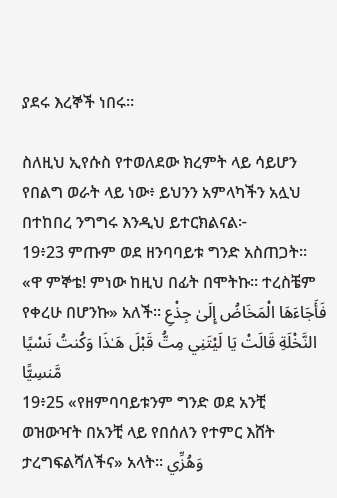ያደሩ እረኞች ነበሩ።

ስለዚህ ኢየሱስ የተወለደው ክረምት ላይ ሳይሆን የበልግ ወራት ላይ ነው፥ ይህንን አምላካችን አሏህ በተከበረ ንግግሩ እንዲህ ይተርክልናል፦
19፥23 ምጡም ወደ ዘንባባይቱ ግንድ አስጠጋት፡፡ «ዋ ምኞቴ! ምነው ከዚህ በፊት በሞትኩ፡፡ ተረስቼም የቀረሁ በሆንኩ» አለች፡፡ فَأَجَاءَهَا الْمَخَاضُ إِلَىٰ جِذْعِ النَّخْلَةِ قَالَتْ يَا لَيْتَنِي مِتُّ قَبْلَ هَـٰذَا وَكُنتُ نَسْيًا مَّنسِيًّا
19፥25 «የዘምባባይቱንም ግንድ ወደ አንቺ ወዝውዣት በአንቺ ላይ የበሰለን የተምር እሸት ታረግፍልሻለችና» አላት፡፡ وَهُزِّي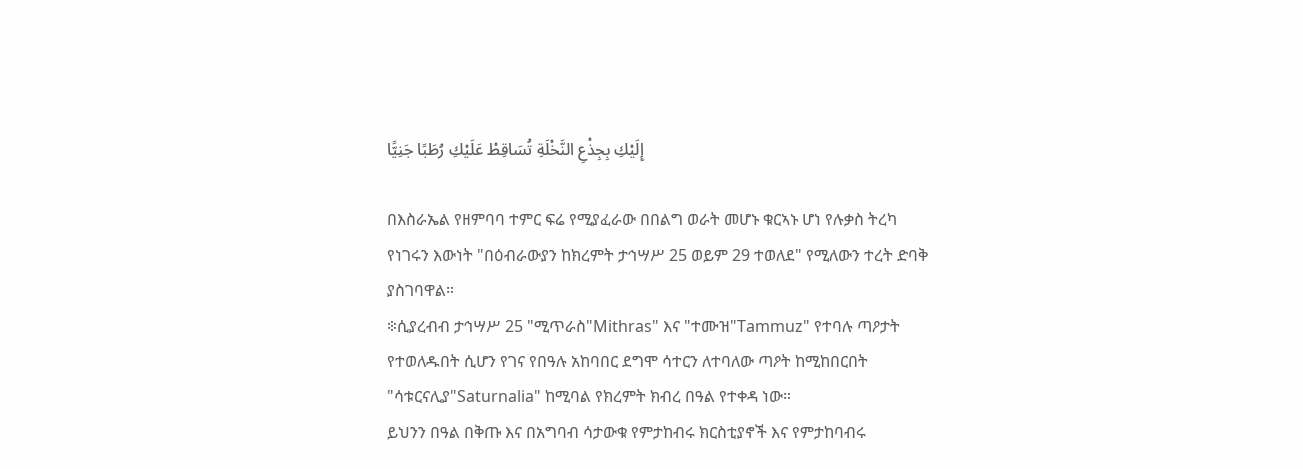إِلَيْكِ بِجِذْعِ النَّخْلَةِ تُسَاقِطْ عَلَيْكِ رُطَبًا جَنِيًّا

በእስራኤል የዘምባባ ተምር ፍሬ የሚያፈራው በበልግ ወራት መሆኑ ቁርኣኑ ሆነ የሉቃስ ትረካ የነገሩን እውነት "በዕብራውያን ከክረምት ታኅሣሥ 25 ወይም 29 ተወለደ" የሚለውን ተረት ድባቅ ያስገባዋል።
፨ሲያረብብ ታኅሣሥ 25 "ሚጥራስ"Mithras" እና "ተሙዝ"Tammuz" የተባሉ ጣዖታት የተወለዱበት ሲሆን የገና የበዓሉ አከባበር ደግሞ ሳተርን ለተባለው ጣዖት ከሚከበርበት "ሳቱርናሊያ"Saturnalia" ከሚባል የክረምት ክብረ በዓል የተቀዳ ነው።
ይህንን በዓል በቅጡ እና በአግባብ ሳታውቁ የምታከብሩ ክርስቲያኖች እና የምታከባብሩ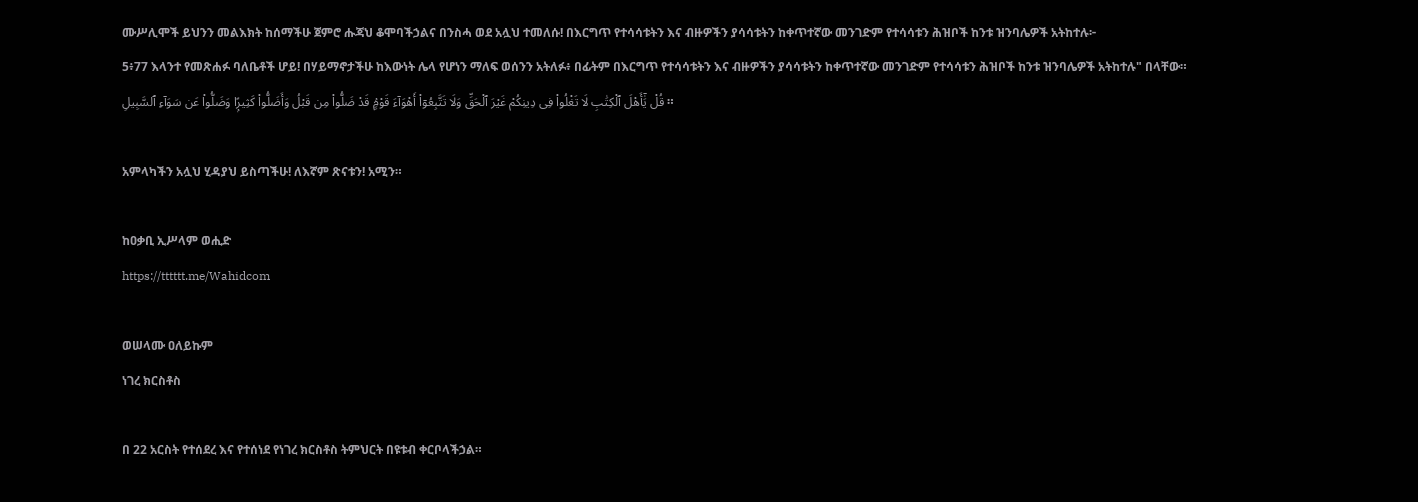ሙሥሊሞች ይህንን መልእክት ከሰማችሁ ጀምሮ ሑጃህ ቆሞባችኃልና በንስሓ ወደ አሏህ ተመለሱ! በእርግጥ የተሳሳቱትን እና ብዙዎችን ያሳሳቱትን ከቀጥተኛው መንገድም የተሳሳቱን ሕዝቦች ከንቱ ዝንባሌዎች አትከተሉ፦
5፥77 እላንተ የመጽሐፉ ባለቤቶች ሆይ! በሃይማኖታችሁ ከእውነት ሌላ የሆነን ማለፍ ወሰንን አትለፉ፥ በፊትም በእርግጥ የተሳሳቱትን እና ብዙዎችን ያሳሳቱትን ከቀጥተኛው መንገድም የተሳሳቱን ሕዝቦች ከንቱ ዝንባሌዎች አትከተሉ" በላቸው። قُلْ يَٰٓأَهْلَ ٱلْكِتَٰبِ لَا تَغْلُوا۟ فِى دِينِكُمْ غَيْرَ ٱلْحَقِّ وَلَا تَتَّبِعُوٓا۟ أَهْوَآءَ قَوْمٍۢ قَدْ ضَلُّوا۟ مِن قَبْلُ وَأَضَلُّوا۟ كَثِيرًۭا وَضَلُّوا۟ عَن سَوَآءِ ٱلسَّبِيلِ ።

አምላካችን አሏህ ሂዳያህ ይስጣችሁ! ለእኛም ጽናቱን! አሚን።

ከዐቃቢ ኢሥላም ወሒድ
https://tttttt.me/Wahidcom

ወሠላሙ ዐለይኩም
ነገረ ክርስቶስ

በ 22 አርስት የተሰደረ እና የተሰነደ የነገረ ክርስቶስ ትምህርት በዩቱብ ቀርቦላችኃል።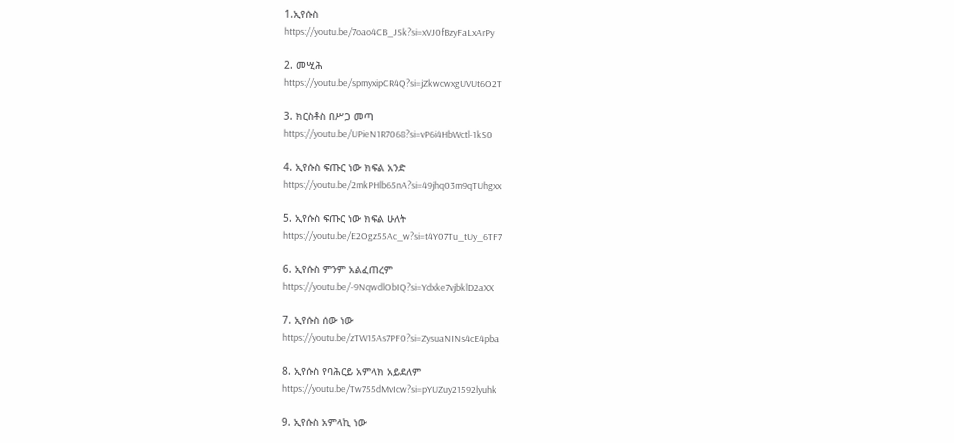1.ኢየሱስ
https://youtu.be/7oao4CB_JSk?si=xVJ0fBzyFaLxArPy

2. መሢሕ
https://youtu.be/spmyxipCR4Q?si=jZkwcwxgUVUt6O2T

3. ክርስቶስ በሥጋ መጣ
https://youtu.be/UPieN1R7068?si=vP6i4HbWctl-1kS0

4. ኢየሱስ ፍጡር ነው ክፍል አንድ
https://youtu.be/2mkPHlb65nA?si=49jhq03m9qTUhgxx

5. ኢየሱስ ፍጡር ነው ክፍል ሁለት
https://youtu.be/E2Ogz55Ac_w?si=t4Y07Tu_tUy_6TF7

6. ኢየሱስ ምንም አልፈጠረም
https://youtu.be/-9NqwdlObIQ?si=Ydxke7vjbklD2aXX

7. ኢየሱስ ሰው ነው
https://youtu.be/zTW15As7PF0?si=ZysuaNINs4cE4pba

8. ኢየሱስ የባሕርይ አምላክ አይደለም
https://youtu.be/Tw755dMvIcw?si=pYUZuy21592lyuhk

9. ኢየሱስ አምላኪ ነው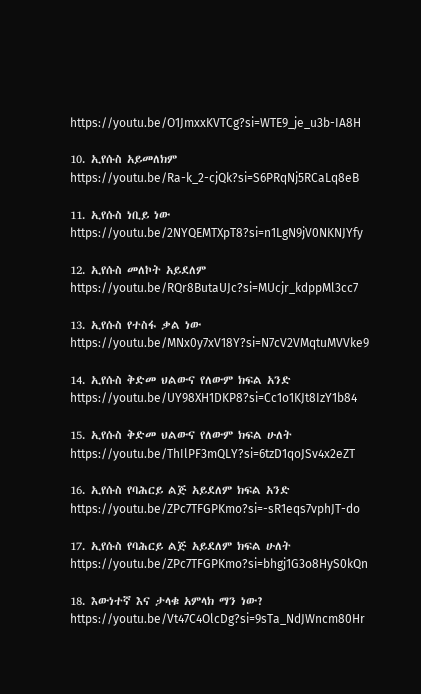https://youtu.be/O1JmxxKVTCg?si=WTE9_je_u3b-IA8H

10. ኢየሱስ አይመለክም
https://youtu.be/Ra-k_2-cjQk?si=S6PRqNj5RCaLq8eB

11. ኢየሱስ ነቢይ ነው
https://youtu.be/2NYQEMTXpT8?si=n1LgN9jV0NKNJYfy

12. ኢየሱስ መለኮት አይደለም
https://youtu.be/RQr8ButaUJc?si=MUcjr_kdppMl3cc7

13. ኢየሱስ የተስፋ ቃል ነው
https://youtu.be/MNx0y7xV18Y?si=N7cV2VMqtuMVVke9

14. ኢየሱስ ቅድመ ህልውና የለውም ክፍል አንድ
https://youtu.be/UY98XH1DKP8?si=Cc1o1KJt8IzY1b84

15. ኢየሱስ ቅድመ ህልውና የለውም ክፍል ሁለት
https://youtu.be/ThIlPF3mQLY?si=6tzD1qoJSv4x2eZT

16. ኢየሱስ የባሕርይ ልጅ አይደለም ክፍል አንድ
https://youtu.be/ZPc7TFGPKmo?si=-sR1eqs7vphJT-do

17. ኢየሱስ የባሕርይ ልጅ አይደለም ክፍል ሁለት
https://youtu.be/ZPc7TFGPKmo?si=bhgj1G3o8HyS0kQn

18. እውነተኛ እና ታላቁ አምላክ ማን ነው?
https://youtu.be/Vt47C4OlcDg?si=9sTa_NdJWncm80Hr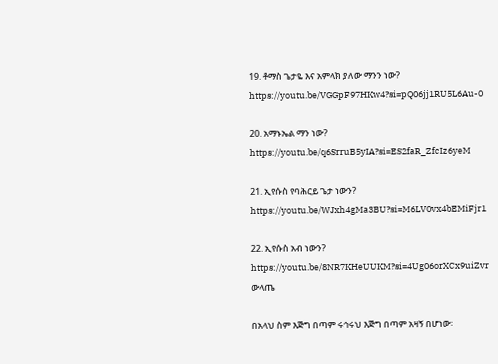19. ቶማስ ጌታዬ እና አምላክ ያለው ማንን ነው?
https://youtu.be/VGGpF97HKw4?si=pQ06jj1RU5L6Au-0

20. አማኑኤል ማን ነው?
https://youtu.be/q6SrruB5yIA?si=ES2faR_ZfcIz6yeM

21. ኢየሱስ የባሕርይ ጌታ ነውን?
https://youtu.be/WJxh4gMa3BU?si=M6LV0vx4bEMiFjr1

22. ኢየሱስ አብ ነውን?
https://youtu.be/8NR7KHeUUKM?si=4Ug06orXCx9uiZvr
ውላጤ

በአላህ ስም እጅግ በጣም ሩኅሩህ እጅግ በጣም አዛኝ በሆነው፡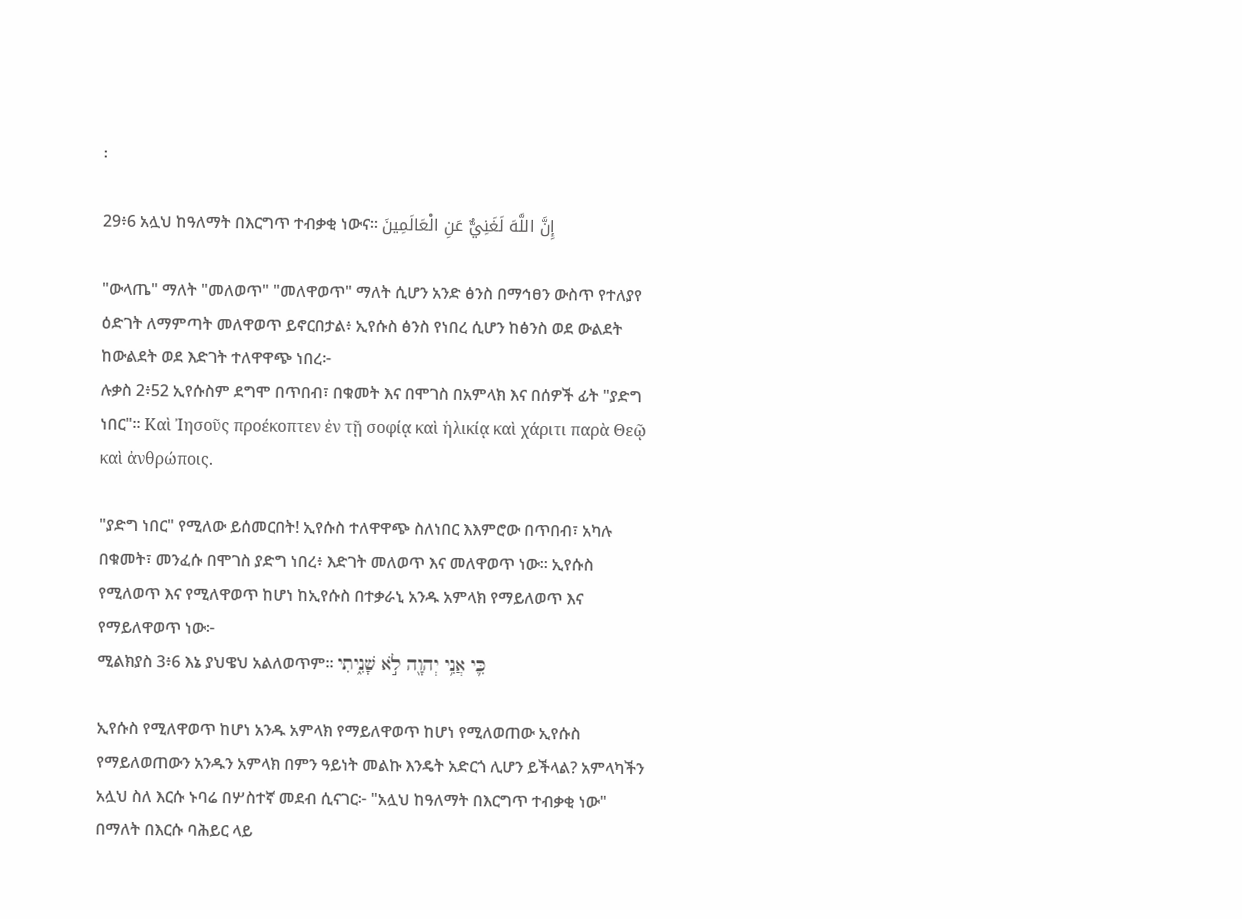፡

29፥6 አሏህ ከዓለማት በእርግጥ ተብቃቂ ነውና፡፡ إِنَّ اللَّهَ لَغَنِيٌّ عَنِ الْعَالَمِينَ

"ውላጤ" ማለት "መለወጥ" "መለዋወጥ" ማለት ሲሆን አንድ ፅንስ በማኅፀን ውስጥ የተለያየ ዕድገት ለማምጣት መለዋወጥ ይኖርበታል፥ ኢየሱስ ፅንስ የነበረ ሲሆን ከፅንስ ወደ ውልደት ከውልደት ወደ እድገት ተለዋዋጭ ነበረ፦
ሉቃስ 2፥52 ኢየሱስም ደግሞ በጥበብ፣ በቁመት እና በሞገስ በአምላክ እና በሰዎች ፊት "ያድግ ነበር"። Καὶ Ἰησοῦς προέκοπτεν ἐν τῇ σοφίᾳ καὶ ἡλικίᾳ καὶ χάριτι παρὰ Θεῷ καὶ ἀνθρώποις.

"ያድግ ነበር" የሚለው ይሰመርበት! ኢየሱስ ተለዋዋጭ ስለነበር እእምሮው በጥበብ፣ አካሉ በቁመት፣ መንፈሱ በሞገስ ያድግ ነበረ፥ እድገት መለወጥ እና መለዋወጥ ነው። ኢየሱስ የሚለወጥ እና የሚለዋወጥ ከሆነ ከኢየሱስ በተቃራኒ አንዱ አምላክ የማይለወጥ እና የማይለዋወጥ ነው፦
ሚልክያስ 3፥6 እኔ ያህዌህ አልለወጥም። כִּ֛י אֲנִ֥י יְהוָ֖ה לֹ֣א שָׁנִ֑יתִי

ኢየሱስ የሚለዋወጥ ከሆነ አንዱ አምላክ የማይለዋወጥ ከሆነ የሚለወጠው ኢየሱስ የማይለወጠውን አንዱን አምላክ በምን ዓይነት መልኩ እንዴት አድርጎ ሊሆን ይችላል? አምላካችን አሏህ ስለ እርሱ ኑባሬ በሦስተኛ መደብ ሲናገር፦ "አሏህ ከዓለማት በእርግጥ ተብቃቂ ነው" በማለት በእርሱ ባሕይር ላይ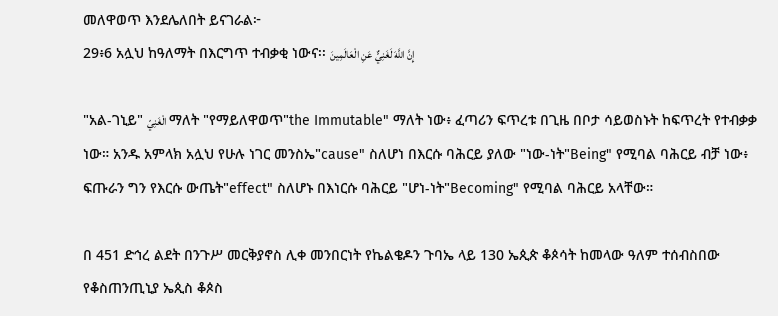መለዋወጥ እንደሌለበት ይናገራል፦
29፥6 አሏህ ከዓለማት በእርግጥ ተብቃቂ ነውና፡፡ إِنَّ اللَّهَ لَغَنِيٌّ عَنِ الْعَالَمِينَ

"አል-ገኒይ" الْغَنِيّ ማለት "የማይለዋወጥ"the Immutable" ማለት ነው፥ ፈጣሪን ፍጥረቱ በጊዜ በቦታ ሳይወስኑት ከፍጥረት የተብቃቃ ነው። አንዱ አምላክ አሏህ የሁሉ ነገር መንስኤ"cause" ስለሆነ በእርሱ ባሕርይ ያለው "ነው-ነት"Being" የሚባል ባሕርይ ብቻ ነው፥ ፍጡራን ግን የእርሱ ውጤት"effect" ስለሆኑ በእነርሱ ባሕርይ "ሆነ-ነት"Becoming" የሚባል ባሕርይ አላቸው።

በ 451 ድኅረ ልደት በንጉሥ መርቅያኖስ ሊቀ መንበርነት የኬልቄዶን ጉባኤ ላይ 130 ኤጲጵ ቆጶሳት ከመላው ዓለም ተሰብስበው የቆስጠንጢኒያ ኤጲስ ቆጶስ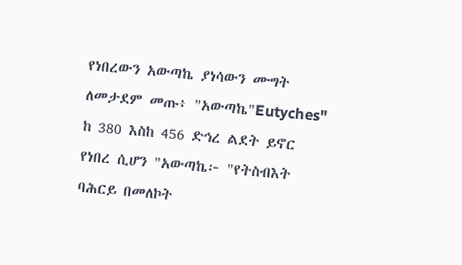የነበረውን አውጣኬ ያነሳውን ሙግት ለመታደም መጡ፥ "አውጣኬ"Eutyches" ከ 380 እስከ 456 ድኅረ ልደት ይኖር የነበረ ሲሆን "አውጣኬ፦ "የትስብእት ባሕርይ በመለኮት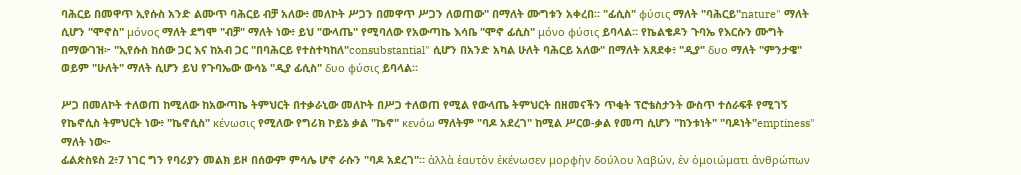ባሕርይ በመዋጥ ኢየሱስ አንድ ልሙጥ ባሕርይ ብቻ አለው፥ መለኮት ሥጋን በመዋጥ ሥጋን ለወጠው" በማለት ሙግቱን አቀረበ። "ፊሲስ" φύσις ማለት "ባሕርይ"nature" ማለት ሲሆን "ሞኖስ" μόνος ማለት ደግሞ "ብቻ" ማለት ነው፥ ይህ "ውላጤ" የሚባለው የአውጣኬ እሳቤ "ሞኖ ፊሲስ" μόνο φύσις ይባላል። የኬልቄዶን ጉባኤ የእርሱን ሙግት በማውገዝ፦ "ኢየሱስ ከሰው ጋር እና ከአብ ጋር "በባሕርይ የተስተካከለ"consubstantial" ሲሆን በአንድ አካል ሁለት ባሕርይ አለው" በማለት አጸደቀ፥ "ዲያ" δυο ማለት "ምንታዌ" ወይም "ሁለት" ማለት ሲሆን ይህ የጉባኤው ውሳኔ "ዲያ ፊሲስ" δυο φύσις ይባላል።

ሥጋ በመለኮት ተለወጠ ከሚለው ከአውጣኬ ትምህርት በተቃራኒው መለኮት በሥጋ ተለወጠ የሚል የውላጤ ትምህርት በዘመናችን ጥቂት ፕሮቴስታንት ውስጥ ተሰራፍቶ የሚገኝ የኬኖሲስ ትምህርት ነው፥ "ኬኖሲስ" κένωσις የሚለው የግሪክ ኮይኔ ቃል "ኬኖ" κενόω ማለትም "ባዶ አደረገ" ከሚል ሥርወ-ቃል የመጣ ሲሆን "ከንቱነት" "ባዶነት"emptiness" ማለት ነው፦
ፊልጵስዩስ 2፥7 ነገር ግን የባሪያን መልክ ይዞ በሰውም ምሳሌ ሆኖ ራሱን "ባዶ አደረገ"። ἀλλὰ ἑαυτὸν ἐκένωσεν μορφὴν δούλου λαβών, ἐν ὁμοιώματι ἀνθρώπων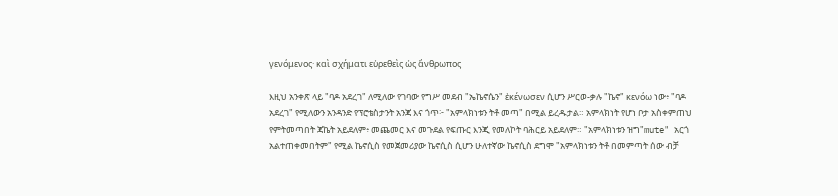γενόμενος· καὶ σχήματι εὑρεθεὶς ὡς ἄνθρωπος

እዚህ አንቀጽ ላይ "ባዶ አደረገ" ለሚለው የገባው የግሥ መደብ "ኤኬኖሴን" ἐκένωσεν ሲሆን ሥርወ-ቃሉ "ኬኖ" κενόω ነው፥ "ባዶ አደረገ" የሚለውን አንዳንድ የፕሮቴስታንት አንጃ እና ጎጥ፦ "አምላክነቱን ትቶ መጣ" በሚል ይረዱታል። አምላክነት የሆነ ቦታ አስቀምጠህ የምትመጣበት ጃኬት አይደለም፥ መጨመር እና መጉደል የፍጡር እንጂ የመለኮት ባሕርይ አይደለም። "አምላክነቱን ዝግ"mute" አርጎ አልተጠቀመበትም" የሚል ኬኖሲስ የመጀመሪያው ኬኖሲስ ሲሆን ሁለተኛው ኬኖሲስ ደግሞ "አምላክነቱን ትቶ በመምጣት ሰው ብቻ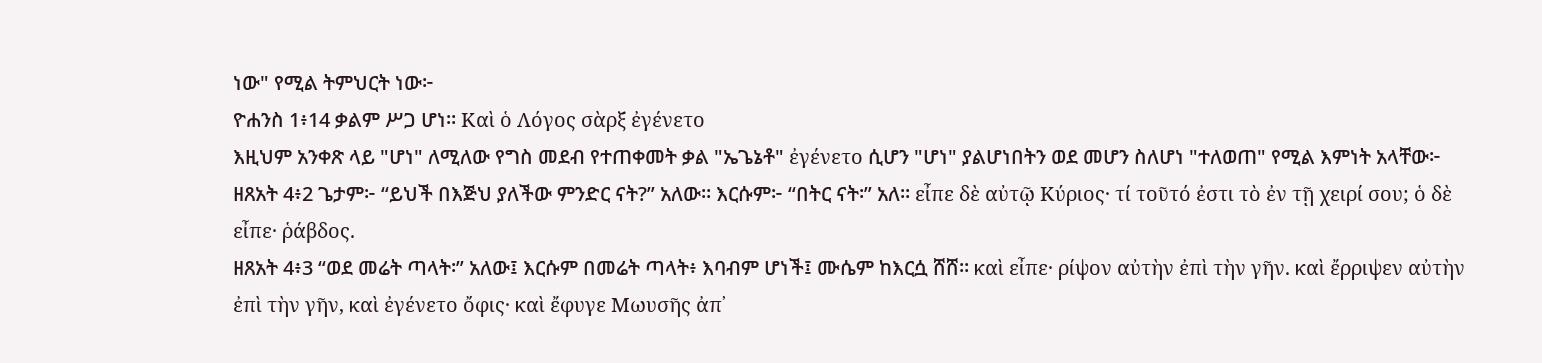ነው" የሚል ትምህርት ነው፦
ዮሐንስ 1፥14 ቃልም ሥጋ ሆነ። Καὶ ὁ Λόγος σὰρξ ἐγένετο
እዚህም አንቀጽ ላይ "ሆነ" ለሚለው የግስ መደብ የተጠቀመት ቃል "ኤጌኔቶ" ἐγένετο ሲሆን "ሆነ" ያልሆነበትን ወደ መሆን ስለሆነ "ተለወጠ" የሚል እምነት አላቸው፦
ዘጸአት 4፥2 ጌታም፦ “ይህች በእጅህ ያለችው ምንድር ናት?” አለው። እርሱም፦ “በትር ናት፡” አለ። εἶπε δὲ αὐτῷ Κύριος· τί τοῦτό ἐστι τὸ ἐν τῇ χειρί σου; ὁ δὲ εἶπε· ῥάβδος.
ዘጸአት 4፥3 “ወደ መሬት ጣላት፡” አለው፤ እርሱም በመሬት ጣላት፥ እባብም ሆነች፤ ሙሴም ከእርሷ ሸሸ። καὶ εἶπε· ρίψον αὐτὴν ἐπὶ τὴν γῆν. καὶ ἔρριψεν αὐτὴν ἐπὶ τὴν γῆν, καὶ ἐγένετο ὄφις· καὶ ἔφυγε Μωυσῆς ἀπ᾿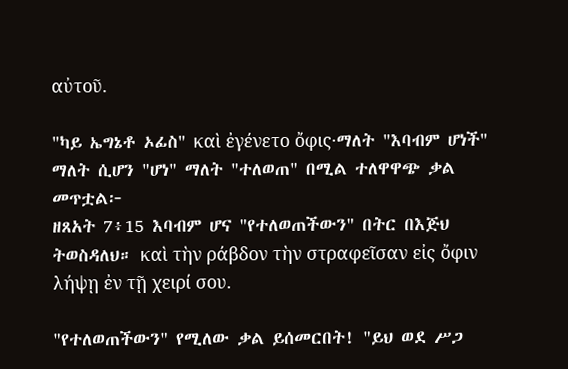αὐτοῦ.

"ካይ ኤግኔቶ ኦፊስ" καὶ ἐγένετο ὄφις·ማለት "እባብም ሆነች" ማለት ሲሆን "ሆነ" ማለት "ተለወጠ" በሚል ተለዋዋጭ ቃል መጥቷል፦
ዘጸአት 7፥15 እባብም ሆና "የተለወጠችውን" በትር በእጅህ ትወስዳለህ። καὶ τὴν ράβδον τὴν στραφεῖσαν εἰς ὄφιν λήψῃ ἐν τῇ χειρί σου.

"የተለወጠችውን" የሚለው ቃል ይሰመርበት! "ይህ ወደ ሥጋ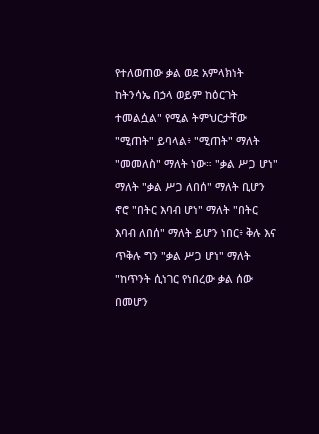የተለወጠው ቃል ወደ አምላክነት ከትንሳኤ በኃላ ወይም ከዕርገት ተመልሷል" የሚል ትምህርታቸው "ሚጠት" ይባላል፥ "ሚጠት" ማለት "መመለስ" ማለት ነው። "ቃል ሥጋ ሆነ" ማለት "ቃል ሥጋ ለበሰ" ማለት ቢሆን ኖሮ "በትር እባብ ሆነ" ማለት "በትር እባብ ለበሰ" ማለት ይሆን ነበር፥ ቅሉ እና ጥቅሉ ግን "ቃል ሥጋ ሆነ" ማለት "ከጥንት ሲነገር የነበረው ቃል ሰው በመሆን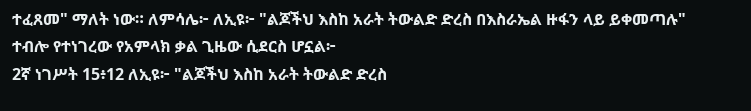ተፈጸመ" ማለት ነው። ለምሳሌ፦ ለኢዩ፦ "ልጆችህ እስከ አራት ትውልድ ድረስ በእስራኤል ዙፋን ላይ ይቀመጣሉ" ተብሎ የተነገረው የአምላክ ቃል ጊዜው ሲደርስ ሆኗል፦
2ኛ ነገሥት 15፥12 ለኢዩ፦ "ልጆችህ እስከ አራት ትውልድ ድረስ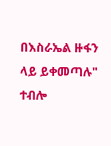በእስራኤል ዙፋን ላይ ይቀመጣሉ" ተብሎ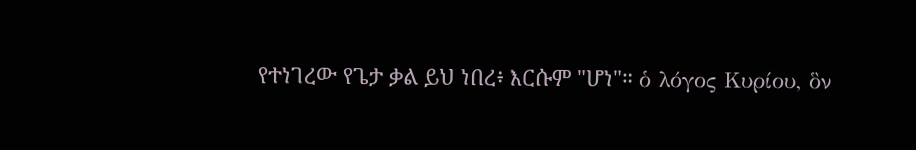የተነገረው የጌታ ቃል ይህ ነበረ፥ እርሱም "ሆነ"። ὁ λόγος Κυρίου, ὃν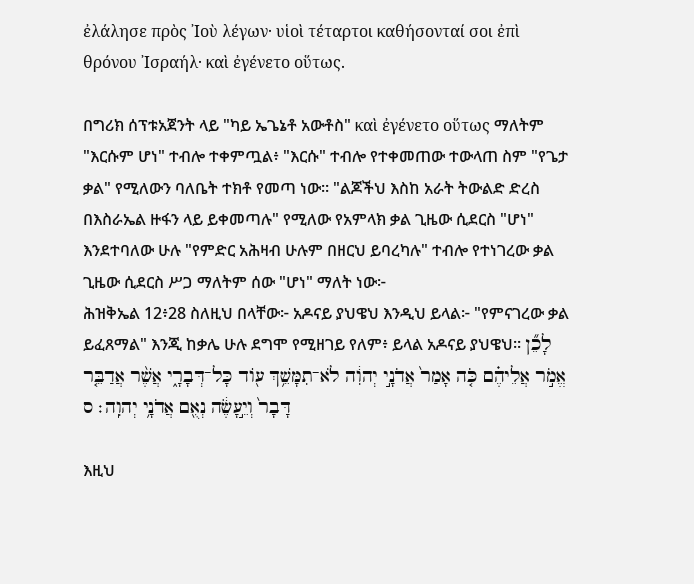ἐλάλησε πρὸς ᾿Ιοὺ λέγων· υἱοὶ τέταρτοι καθήσονταί σοι ἐπὶ θρόνου ᾿Ισραήλ· καὶ ἐγένετο οὕτως.

በግሪክ ሰፕቱአጀንት ላይ "ካይ ኤጌኔቶ አውቶስ" καὶ ἐγένετο οὕτως ማለትም "እርሱም ሆነ" ተብሎ ተቀምጧል፥ "እርሱ" ተብሎ የተቀመጠው ተውላጠ ስም "የጌታ ቃል" የሚለውን ባለቤት ተክቶ የመጣ ነው። "ልጆችህ እስከ አራት ትውልድ ድረስ በእስራኤል ዙፋን ላይ ይቀመጣሉ" የሚለው የአምላክ ቃል ጊዜው ሲደርስ "ሆነ" እንደተባለው ሁሉ "የምድር አሕዛብ ሁሉም በዘርህ ይባረካሉ" ተብሎ የተነገረው ቃል ጊዜው ሲደርስ ሥጋ ማለትም ሰው "ሆነ" ማለት ነው፦
ሕዝቅኤል 12፥28 ስለዚህ በላቸው፦ አዶናይ ያህዌህ እንዲህ ይላል፦ "የምናገረው ቃል ይፈጸማል" እንጂ ከቃሌ ሁሉ ደግሞ የሚዘገይ የለም፥ ይላል አዶናይ ያህዌህ። לָכֵ֞ן אֱמֹ֣ר אֲלֵיהֶ֗ם כֹּ֤ה אָמַר֙ אֲדֹנָ֣י יְהוִ֔ה לֹא־תִמָּשֵׁ֥ךְ עֹ֖וד כָּל־דְּבָרָ֑י אֲשֶׁ֨ר אֲדַבֵּ֤ר דָּבָר֙ וְיֵ֣עָשֶׂ֔ה נְאֻ֖ם אֲדֹנָ֥י יְהוִֽה׃ ס

እዚህ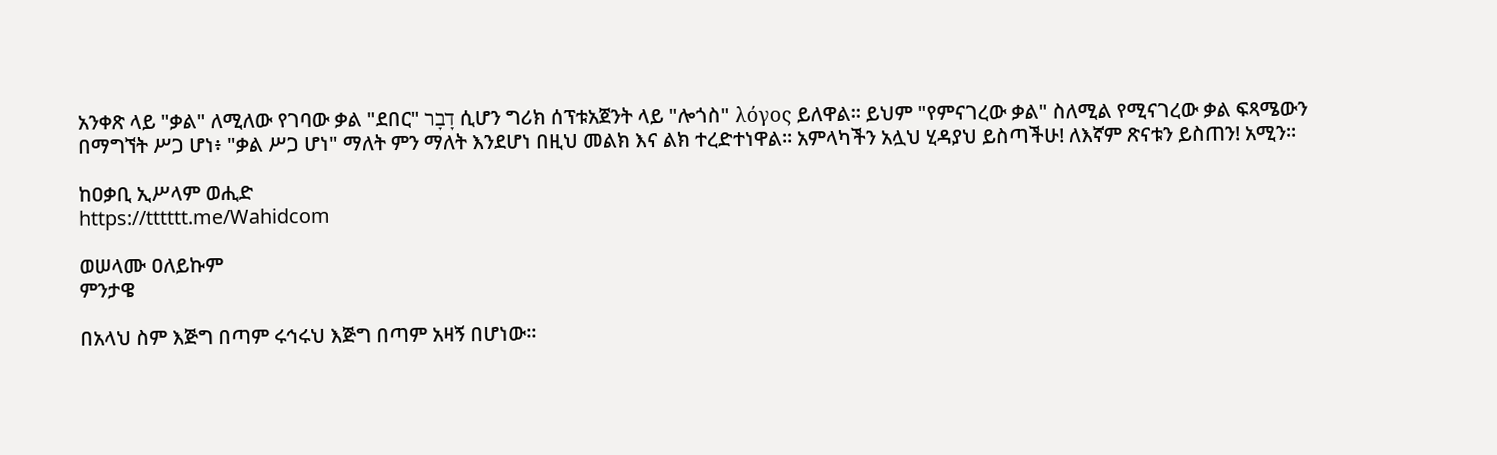አንቀጽ ላይ "ቃል" ለሚለው የገባው ቃል "ደበር" דָבָר ሲሆን ግሪክ ሰፕቱአጀንት ላይ "ሎጎስ" λόγος ይለዋል። ይህም "የምናገረው ቃል" ስለሚል የሚናገረው ቃል ፍጻሜውን በማግኘት ሥጋ ሆነ፥ "ቃል ሥጋ ሆነ" ማለት ምን ማለት እንደሆነ በዚህ መልክ እና ልክ ተረድተነዋል። አምላካችን አሏህ ሂዳያህ ይስጣችሁ! ለእኛም ጽናቱን ይስጠን! አሚን።

ከዐቃቢ ኢሥላም ወሒድ
https://tttttt.me/Wahidcom

ወሠላሙ ዐለይኩም
ምንታዌ

በአላህ ስም እጅግ በጣም ሩኅሩህ እጅግ በጣም አዛኝ በሆነው፡፡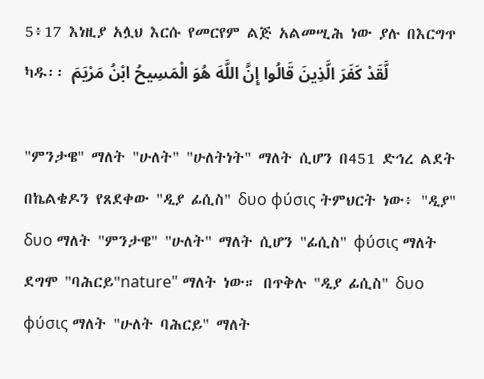5፥17 እነዚያ አሏህ እርሱ የመርየም ልጅ አልመሢሕ ነው ያሉ በእርግጥ ካዱ፡፡ لَّقَدْ كَفَرَ الَّذِينَ قَالُوا إِنَّ اللَّهَ هُوَ الْمَسِيحُ ابْنُ مَرْيَمَ

"ምንታዌ" ማለት "ሁለት" "ሁለትነት" ማለት ሲሆን በ451 ድኅረ ልደት በኬልቄዶን የጸደቀው "ዲያ ፊሲስ" δυο φύσις ትምህርት ነው፥ "ዲያ" δυο ማለት "ምንታዌ" "ሁለት" ማለት ሲሆን "ፊሲስ" φύσις ማለት ደግሞ "ባሕርይ"nature" ማለት ነው። በጥቅሉ "ዲያ ፊሲስ" δυο φύσις ማለት "ሁለት ባሕርይ" ማለት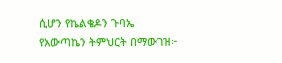ሲሆን የኬልቄዶን ጉባኤ የአውጣኬን ትምህርት በማውገዝ፦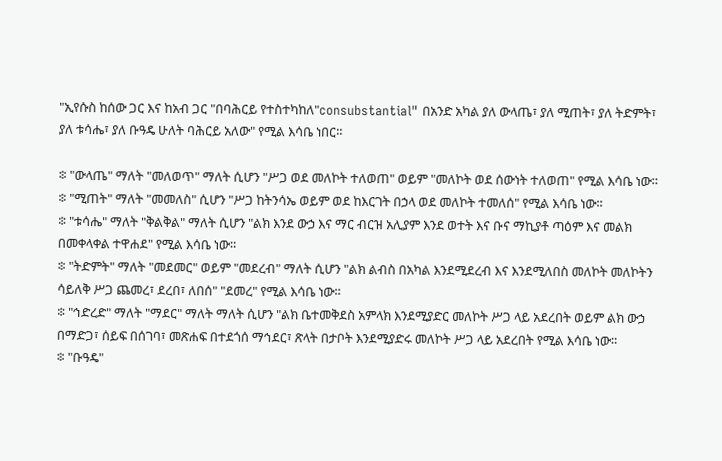"ኢየሱስ ከሰው ጋር እና ከአብ ጋር "በባሕርይ የተስተካከለ"consubstantial" በአንድ አካል ያለ ውላጤ፣ ያለ ሚጠት፣ ያለ ትድምት፣ ያለ ቱሳሔ፣ ያለ ቡዓዴ ሁለት ባሕርይ አለው" የሚል እሳቤ ነበር።

፨ "ውላጤ" ማለት "መለወጥ" ማለት ሲሆን "ሥጋ ወደ መለኮት ተለወጠ" ወይም "መለኮት ወደ ሰውነት ተለወጠ" የሚል እሳቤ ነው።
፨ "ሚጠት" ማለት "መመለስ" ሲሆን "ሥጋ ከትንሳኤ ወይም ወደ ከእርገት በኃላ ወደ መለኮት ተመለሰ" የሚል እሳቤ ነው።
፨ "ቱሳሔ" ማለት "ቅልቅል" ማለት ሲሆን "ልክ እንደ ውኃ እና ማር ብርዝ አሊያም እንደ ወተት እና ቡና ማኪያቶ ጣዕም እና መልክ በመቀላቀል ተዋሐደ" የሚል እሳቤ ነው።
፨ "ትድምት" ማለት "መደመር" ወይም "መደረብ" ማለት ሲሆን "ልክ ልብስ በአካል እንደሚደረብ እና እንደሚለበስ መለኮት መለኮትን ሳይለቅ ሥጋ ጨመረ፣ ደረበ፣ ለበሰ" "ደመረ" የሚል እሳቤ ነው።
፨ "ኅድረድ" ማለት "ማደር" ማለት ማለት ሲሆን "ልክ ቤተመቅደስ አምላክ እንደሚያድር መለኮት ሥጋ ላይ አደረበት ወይም ልክ ውኃ በማድጋ፣ ሰይፍ በሰገባ፣ መጽሐፍ በተደጎሰ ማኅደር፣ ጽላት በታቦት እንደሚያድሩ መለኮት ሥጋ ላይ አደረበት የሚል እሳቤ ነው።
፨ "ቡዓዴ"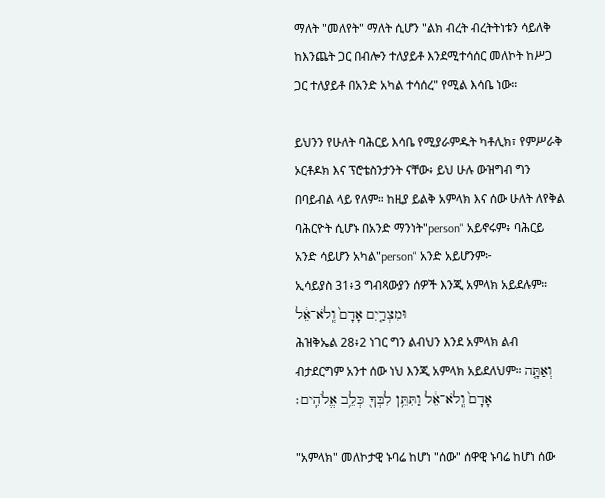ማለት "መለየት" ማለት ሲሆን "ልክ ብረት ብረትትነቱን ሳይለቅ ከእንጨት ጋር በብሎን ተለያይቶ እንደሚተሳሰር መለኮት ከሥጋ ጋር ተለያይቶ በአንድ አካል ተሳሰረ" የሚል እሳቤ ነው።

ይህንን የሁለት ባሕርይ እሳቤ የሚያራምዱት ካቶሊክ፣ የምሥራቅ ኦርቶዶክ እና ፕሮቴስንታንት ናቸው፥ ይህ ሁሉ ውዝግብ ግን በባይብል ላይ የለም። ከዚያ ይልቅ አምላክ እና ሰው ሁለት ለየቅል ባሕርዮት ሲሆኑ በአንድ ማንነት"person" አይኖሩም፥ ባሕርይ አንድ ሳይሆን አካል"person" አንድ አይሆንም፦
ኢሳይያስ 31፥3 ግብጻውያን ሰዎች እንጂ አምላክ አይደሉም። וּמִצְרַ֤יִם אָדָם֙ וְֽלֹא־אֵ֔ל
ሕዝቅኤል 28፥2 ነገር ግን ልብህን እንደ አምላክ ልብ ብታደርግም አንተ ሰው ነህ እንጂ አምላክ አይደለህም። וְאַתָּ֤ה אָדָם֙ וְֽלֹא־אֵ֔ל וַתִּתֵּ֥ן לִבְּךָ֖ כְּלֵ֥ב אֱלֹהִֽים׃

"አምላክ" መለኮታዊ ኑባሬ ከሆነ "ሰው" ሰዋዊ ኑባሬ ከሆነ ሰው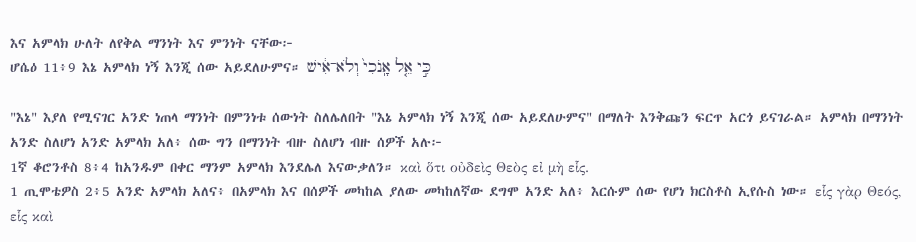እና አምላክ ሁለት ለየቅል ማንነት እና ምንነት ናቸው፦
ሆሴዕ 11፥9 እኔ አምላክ ነኝ እንጂ ሰው አይደለሁምና። כִּ֣י אֵ֤ל אָֽנֹכִי֙ וְלֹא־אִ֔ישׁ

"እኔ" እያለ የሚናገር አንድ ነጠላ ማንነት በምንነቱ ሰውነት ስለሌለበት "እኔ አምላክ ነኝ እንጂ ሰው አይደለሁምና" በማለት እንቅጩን ፍርጥ አርጎ ይናገራል። አምላክ በማንነት አንድ ስለሆነ አንድ አምላክ አለ፥ ሰው ግን በማንነት ብዙ ስለሆነ ብዙ ሰዎች አሉ፦
1ኛ ቆሮንቶስ 8፥4 ከአንዱም በቀር ማንም አምላክ እንደሌለ እናውቃለን። καὶ ὅτι οὐδεὶς Θεὸς εἰ μὴ εἷς.
1 ጢሞቴዎስ 2፥5 አንድ አምላክ አለና፥ በአምላክ እና በሰዎች መካከል ያለው መካከለኛው ደግሞ አንድ አለ፥ እርሱም ሰው የሆነ ክርስቶስ ኢየሱስ ነው። εἷς γὰρ Θεός, εἷς καὶ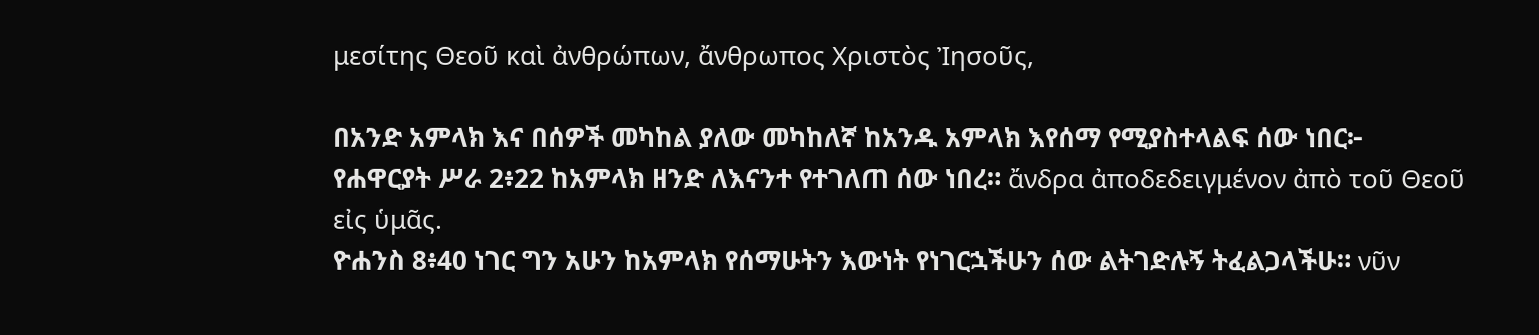μεσίτης Θεοῦ καὶ ἀνθρώπων, ἄνθρωπος Χριστὸς Ἰησοῦς,

በአንድ አምላክ እና በሰዎች መካከል ያለው መካከለኛ ከአንዱ አምላክ እየሰማ የሚያስተላልፍ ሰው ነበር፦
የሐዋርያት ሥራ 2፥22 ከአምላክ ዘንድ ለእናንተ የተገለጠ ሰው ነበረ። ἄνδρα ἀποδεδειγμένον ἀπὸ τοῦ Θεοῦ εἰς ὑμᾶς.
ዮሐንስ 8፥40 ነገር ግን አሁን ከአምላክ የሰማሁትን እውነት የነገርኋችሁን ሰው ልትገድሉኝ ትፈልጋላችሁ። νῦν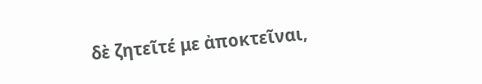δὲ ζητεῖτέ με ἀποκτεῖναι,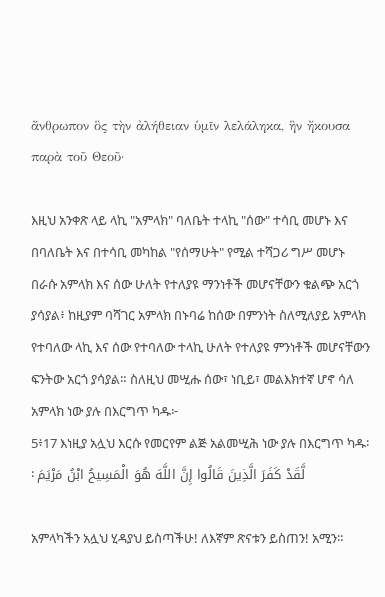ἄνθρωπον ὃς τὴν ἀλήθειαν ὑμῖν λελάληκα, ἣν ἤκουσα παρὰ τοῦ Θεοῦ·

እዚህ አንቀጽ ላይ ላኪ "አምላክ" ባለቤት ተላኪ "ሰው" ተሳቢ መሆኑ እና በባለቤት እና በተሳቢ መካከል "የሰማሁት" የሚል ተሻጋሪ ግሥ መሆኑ በራሱ አምላክ እና ሰው ሁለት የተለያዩ ማንነቶች መሆናቸውን ቁልጭ አርጎ ያሳያል፥ ከዚያም ባሻገር አምላክ በኑባሬ ከሰው በምንነት ስለሚለያይ አምላክ የተባለው ላኪ እና ሰው የተባለው ተላኪ ሁለት የተለያዩ ምንነቶች መሆናቸውን ፍንትው አርጎ ያሳያል። ስለዚህ መሢሑ ሰው፣ ነቢይ፣ መልእክተኛ ሆኖ ሳለ አምላክ ነው ያሉ በእርግጥ ካዱ፦
5፥17 እነዚያ አሏህ እርሱ የመርየም ልጅ አልመሢሕ ነው ያሉ በእርግጥ ካዱ፡፡ لَّقَدْ كَفَرَ الَّذِينَ قَالُوا إِنَّ اللَّهَ هُوَ الْمَسِيحُ ابْنُ مَرْيَمَ

አምላካችን አሏህ ሂዳያህ ይስጣችሁ! ለእኛም ጽናቱን ይስጠን! አሚን።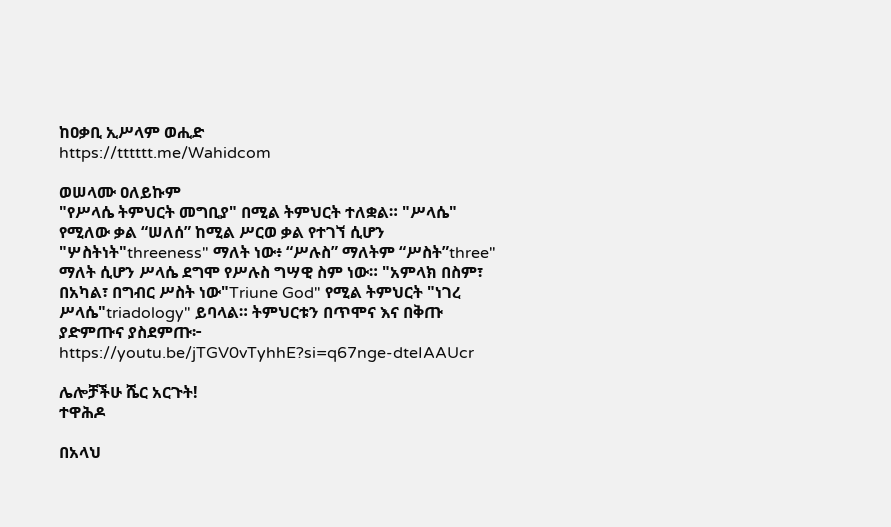ከዐቃቢ ኢሥላም ወሒድ
https://tttttt.me/Wahidcom

ወሠላሙ ዐለይኩም
"የሥላሴ ትምህርት መግቢያ" በሚል ትምህርት ተለቋል። "ሥላሴ" የሚለው ቃል “ሠለሰ” ከሚል ሥርወ ቃል የተገኘ ሲሆን "ሦስትነት"threeness" ማለት ነው፥ “ሥሉስ” ማለትም “ሥስት”three" ማለት ሲሆን ሥላሴ ደግሞ የሥሉስ ግሣዊ ስም ነው። "አምላክ በስም፣ በአካል፣ በግብር ሥስት ነው"Triune God" የሚል ትምህርት "ነገረ ሥላሴ"triadology" ይባላል። ትምህርቱን በጥሞና እና በቅጡ ያድምጡና ያስደምጡ፦ https://youtu.be/jTGV0vTyhhE?si=q67nge-dteIAAUcr

ሌሎቻችሁ ሼር አርጉት!
ተዋሕዶ

በአላህ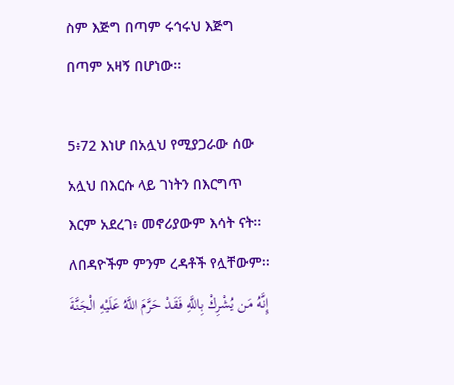ስም እጅግ በጣም ሩኅሩህ እጅግ በጣም አዛኝ በሆነው፡፡

5፥72 እነሆ በአሏህ የሚያጋራው ሰው አሏህ በእርሱ ላይ ገነትን በእርግጥ እርም አደረገ፥ መኖሪያውም እሳት ናት፡፡ ለበዳዮችም ምንም ረዳቶች የሏቸውም፡፡ إِنَّهُ مَن يُشْرِكْ بِاللَّهِ فَقَدْ حَرَّمَ اللَّهُ عَلَيْهِ الْجَنَّةَ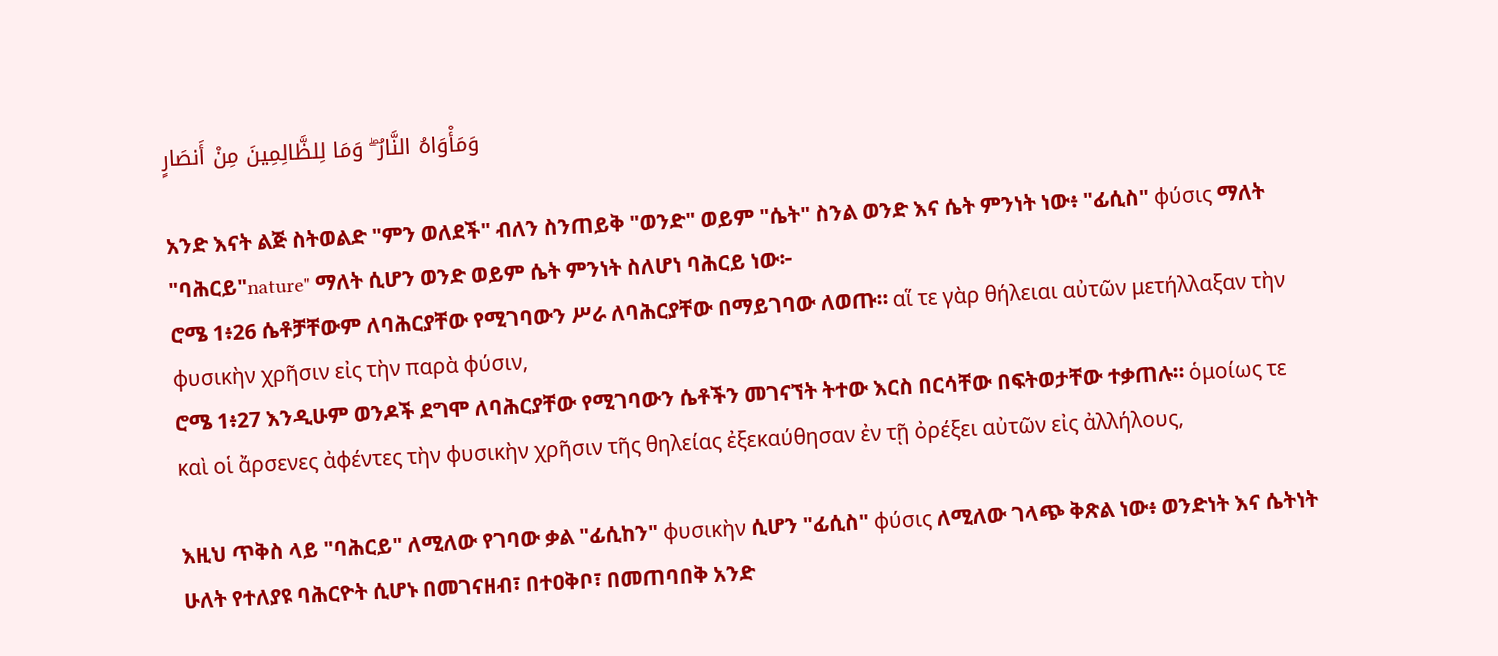وَمَأْوَاهُ النَّارُ ۖ وَمَا لِلظَّالِمِينَ مِنْ أَنصَارٍ

አንድ እናት ልጅ ስትወልድ "ምን ወለደች" ብለን ስንጠይቅ "ወንድ" ወይም "ሴት" ስንል ወንድ እና ሴት ምንነት ነው፥ "ፊሲስ" φύσις ማለት "ባሕርይ"nature" ማለት ሲሆን ወንድ ወይም ሴት ምንነት ስለሆነ ባሕርይ ነው፦
ሮሜ 1፥26 ሴቶቻቸውም ለባሕርያቸው የሚገባውን ሥራ ለባሕርያቸው በማይገባው ለወጡ። αἵ τε γὰρ θήλειαι αὐτῶν μετήλλαξαν τὴν φυσικὴν χρῆσιν εἰς τὴν παρὰ φύσιν,
ሮሜ 1፥27 እንዲሁም ወንዶች ደግሞ ለባሕርያቸው የሚገባውን ሴቶችን መገናኘት ትተው እርስ በርሳቸው በፍትወታቸው ተቃጠሉ። ὁμοίως τε καὶ οἱ ἄρσενες ἀφέντες τὴν φυσικὴν χρῆσιν τῆς θηλείας ἐξεκαύθησαν ἐν τῇ ὀρέξει αὐτῶν εἰς ἀλλήλους,

እዚህ ጥቅስ ላይ "ባሕርይ" ለሚለው የገባው ቃል "ፊሲከን" φυσικὴν ሲሆን "ፊሲስ" φύσις ለሚለው ገላጭ ቅጽል ነው፥ ወንድነት እና ሴትነት ሁለት የተለያዩ ባሕርዮት ሲሆኑ በመገናዘብ፣ በተዐቅቦ፣ በመጠባበቅ አንድ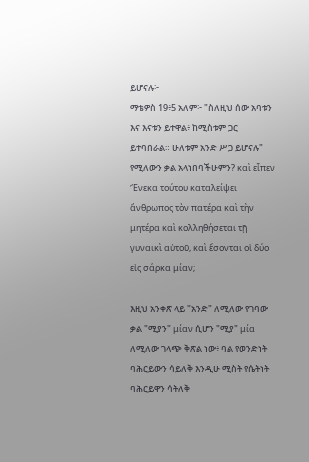ይሆናሉ፦
ማቴዎስ 19፥5 አለም፦ "ስለዚህ ሰው አባቱን እና እናቱን ይተዋል፥ ከሚስቱም ጋር ይተባበራል። ሁለቱም አንድ ሥጋ ይሆናሉ" የሚለውን ቃል አላነበባችሁምን? καὶ εἶπεν Ἕνεκα τούτου καταλείψει ἄνθρωπος τὸν πατέρα καὶ τὴν μητέρα καὶ κολληθήσεται τῇ γυναικὶ αὐτοῦ, καὶ ἔσονται οἱ δύο εἰς σάρκα μίαν;

እዚህ አንቀጽ ላይ "አንድ" ለሚለው የገባው ቃል "ሚያን" μίαν ሲሆን "ሚያ" μία ለሚለው ገላጭ ቅጽል ነው፥ ባል የወንድነት ባሕርይውን ሳይለቅ እንዲሁ ሚስት የሴትነት ባሕርይዋን ሳትለቅ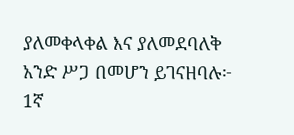ያለመቀላቀል እና ያለመደባለቅ አንድ ሥጋ በመሆን ይገናዘባሉ፦
1ኛ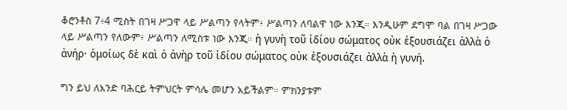ቆሮንቶስ 7፥4 ሚስት በገዛ ሥጋዋ ላይ ሥልጣን የላትም፥ ሥልጣን ለባልዋ ነው እንጂ። እንዲሁም ደግሞ ባል በገዛ ሥጋው ላይ ሥልጣን የለውም፥ ሥልጣን ለሚስቱ ነው እንጂ። ἡ γυνὴ τοῦ ἰδίου σώματος οὐκ ἐξουσιάζει ἀλλὰ ὁ ἀνήρ· ὁμοίως δὲ καὶ ὁ ἀνὴρ τοῦ ἰδίου σώματος οὐκ ἐξουσιάζει ἀλλὰ ἡ γυνή.

ግን ይህ ለአንድ ባሕርይ ትምህርት ምሳሌ መሆን አይችልም። ምክንያቱም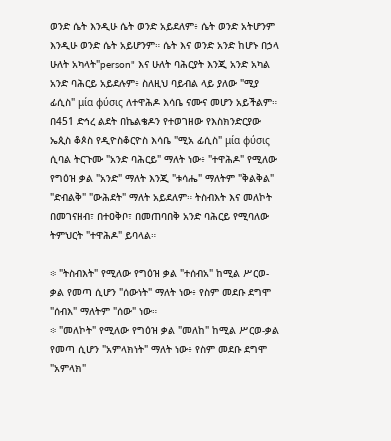ወንድ ሴት እንዲሁ ሴት ወንድ አይደለም፥ ሴት ወንድ አትሆንም እንዲሁ ወንድ ሴት አይሆንም። ሴት እና ወንድ አንድ ከሆኑ በኃላ ሁለት አካላት"person" እና ሁለት ባሕርያት እንጂ አንድ አካል አንድ ባሕርይ አይደሉም፥ ስለዚህ ባይብል ላይ ያለው "ሚያ ፊሲስ" μία φύσις ለተዋሕዶ እሳቤ ናሙና መሆን አይችልም። በ451 ድኅረ ልደት በኬልቄዶን የተወገዘው የእስክንድርያው ኤጲስ ቆጶስ የዲዮስቆርዮስ እሳቤ "ሚአ ፊሲስ" μία φύσις ሲባል ትርጉሙ "አንድ ባሕርይ" ማለት ነው፥ "ተዋሕዶ" የሚለው የግዕዝ ቃል "አንድ" ማለት እንጂ "ቱሳሔ" ማለትም "ቅልቅል" "ድብልቅ" "ውሕደት" ማለት አይደለም። ትስብእት እና መለኮት በመገናዘብ፣ በተዐቅቦ፣ በመጠባበቅ አንድ ባሕርይ የሚባለው ትምህርት "ተዋሕዶ" ይባላል።

፨ "ትስብእት" የሚለው የግዕዝ ቃል "ተሰብአ" ከሚል ሥርወ-ቃል የመጣ ሲሆን "ሰውነት" ማለት ነው፥ የስም መደቡ ደግሞ "ሰብእ" ማለትም "ሰው" ነው።
፨ "መለኮት" የሚለው የግዕዝ ቃል "መለከ" ከሚል ሥርወ-ቃል የመጣ ሲሆን "አምላክነት" ማለት ነው፥ የስም መደቡ ደግሞ "አምላክ"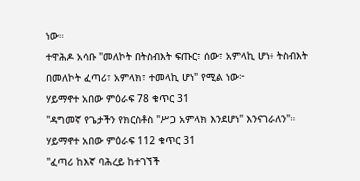ነው።
ተዋሕዶ አሳቡ "መለኮት በትስብእት ፍጡር፣ ሰው፣ አምላኪ ሆነ፥ ትስብእት በመለኮት ፈጣሪ፣ አምላክ፣ ተመላኪ ሆነ" የሚል ነው፦
ሃይማኖተ አበው ምዕራፍ 78 ቁጥር 31
"ዳግመኛ የጌታችን የክርስቶስ "ሥጋ አምላክ እንደሆነ" እንናገራለን"።
ሃይማኖተ አበው ምዕራፍ 112 ቁጥር 31
"ፈጣሪ ከእኛ ባሕረይ ከተገኘች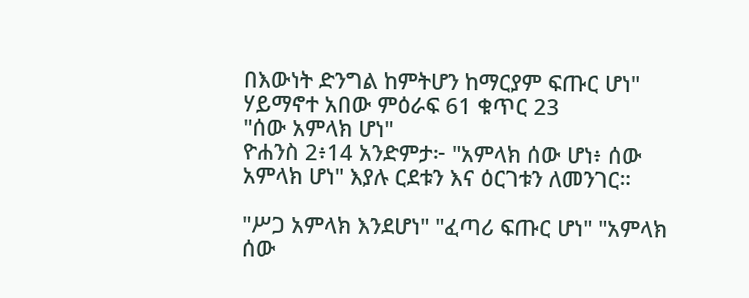በእውነት ድንግል ከምትሆን ከማርያም ፍጡር ሆነ"
ሃይማኖተ አበው ምዕራፍ 61 ቁጥር 23
"ሰው አምላክ ሆነ"
ዮሐንስ 2፥14 አንድምታ፦ "አምላክ ሰው ሆነ፥ ሰው አምላክ ሆነ" እያሉ ርደቱን እና ዕርገቱን ለመንገር።

"ሥጋ አምላክ እንደሆነ" "ፈጣሪ ፍጡር ሆነ" "አምላክ ሰው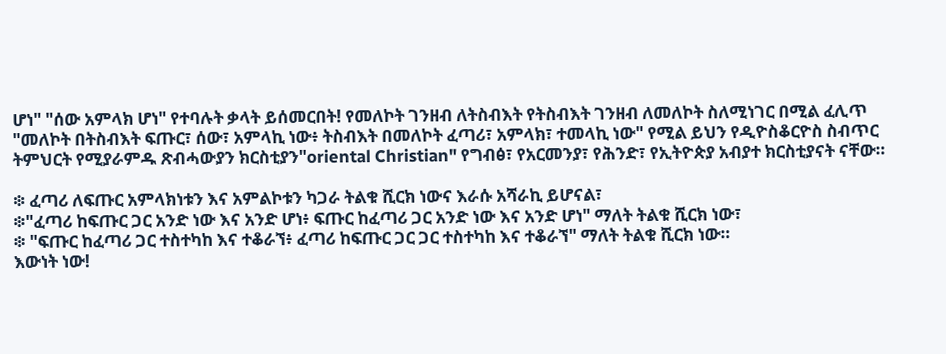ሆነ" "ሰው አምላክ ሆነ" የተባሉት ቃላት ይሰመርበት! የመለኮት ገንዘብ ለትስብእት የትስብእት ገንዘብ ለመለኮት ስለሚነገር በሚል ፈሊጥ "መለኮት በትስብእት ፍጡር፣ ሰው፣ አምላኪ ነው፥ ትስብእት በመለኮት ፈጣሪ፣ አምላክ፣ ተመላኪ ነው" የሚል ይህን የዲዮስቆርዮስ ስብጥር ትምህርት የሚያራምዱ ጽብሓውያን ክርስቲያን"oriental Christian" የግብፅ፣ የአርመንያ፣ የሕንድ፣ የኢትዮጵያ አብያተ ክርስቲያናት ናቸው።

፨ ፈጣሪ ለፍጡር አምላክነቱን እና አምልኮቱን ካጋራ ትልቁ ሺርክ ነውና እራሱ አሻራኪ ይሆናል፣
፨"ፈጣሪ ከፍጡር ጋር አንድ ነው እና አንድ ሆነ፥ ፍጡር ከፈጣሪ ጋር አንድ ነው እና አንድ ሆነ" ማለት ትልቁ ሺርክ ነው፣
፨ "ፍጡር ከፈጣሪ ጋር ተስተካከ እና ተቆራኘ፥ ፈጣሪ ከፍጡር ጋር ጋር ተስተካከ እና ተቆራኘ" ማለት ትልቁ ሺርክ ነው።
እውነት ነው!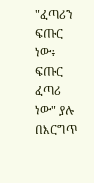"ፈጣሪን ፍጡር ነው፥ ፍጡር ፈጣሪ ነው" ያሉ በእርግጥ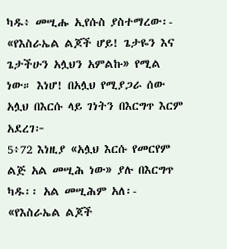ካዱ፥ መሢሑ ኢየሱስ ያስተማረው፡- «የእስራኤል ልጆች ሆይ! ጌታዬን እና ጌታችሁን አሏህን አምልኩ» የሚል ነው። እነሆ! በአሏህ የሚያጋራ ሰው አሏህ በእርሱ ላይ ገነትን በእርግጥ እርም አደረገ፦
5፥72 እነዚያ «አሏህ እርሱ የመርየም ልጅ አል መሢሕ ነው» ያሉ በእርግጥ ካዱ፡፡ አል መሢሕም አለ፡- «የእስራኤል ልጆች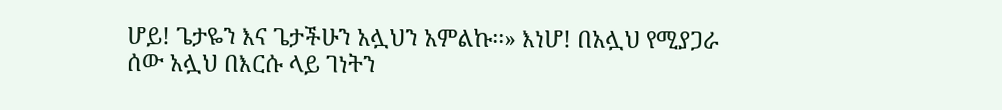ሆይ! ጌታዬን እና ጌታችሁን አሏህን አምልኩ፡፡» እነሆ! በአሏህ የሚያጋራ ሰው አሏህ በእርሱ ላይ ገነትን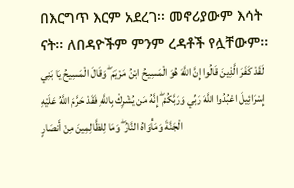በእርግጥ እርም አደረገ፡፡ መኖሪያውም እሳት ናት፡፡ ለበዳዮችም ምንም ረዳቶች የሏቸውም፡፡ لَقَدْ كَفَرَ الَّذِينَ قَالُوا إِنَّ اللَّهَ هُوَ الْمَسِيحُ ابْنُ مَرْيَمَ ۖ وَقَالَ الْمَسِيحُ يَا بَنِي إِسْرَائِيلَ اعْبُدُوا اللَّهَ رَبِّي وَرَبَّكُمْ ۖ إِنَّهُ مَن يُشْرِكْ بِاللَّهِ فَقَدْ حَرَّمَ اللَّهُ عَلَيْهِ الْجَنَّةَ وَمَأْوَاهُ النَّارُ ۖ وَمَا لِلظَّالِمِينَ مِنْ أَنصَارٍ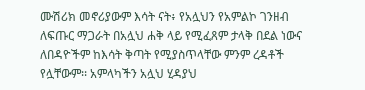ሙሽሪክ መኖሪያውም እሳት ናት፥ የአሏህን የአምልኮ ገንዘብ ለፍጡር ማጋራት በአሏህ ሐቅ ላይ የሚፈጸም ታላቅ በደል ነውና ለበዳዮችም ከእሳት ቅጣት የሚያስጥላቸው ምንም ረዳቶች የሏቸውም፡፡ አምላካችን አሏህ ሂዳያህ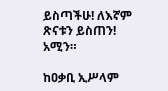ይስጣችሁ! ለእኛም ጽናቱን ይስጠን! አሚን።

ከዐቃቢ ኢሥላም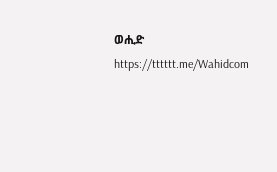ወሒድ
https://tttttt.me/Wahidcom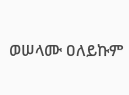ወሠላሙ ዐለይኩም